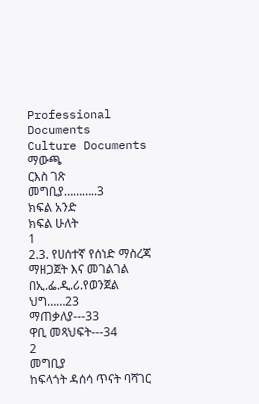Professional Documents
Culture Documents
ማውጫ
ርእስ ገጽ
መግቢያ………..3
ክፍል አንድ
ክፍል ሁለት
1
2.3. የሀሰተኛ የሰነድ ማስረጃ ማዘጋጀት እና መገልገል በኢ.ፌ.ዲ.ሪ.የወንጀል ህግ……23
ማጠቃለያ---33
ዋቢ መጻህፍት---34
2
መግቢያ
ከፍላጎት ዳሰሳ ጥናት ባሻገር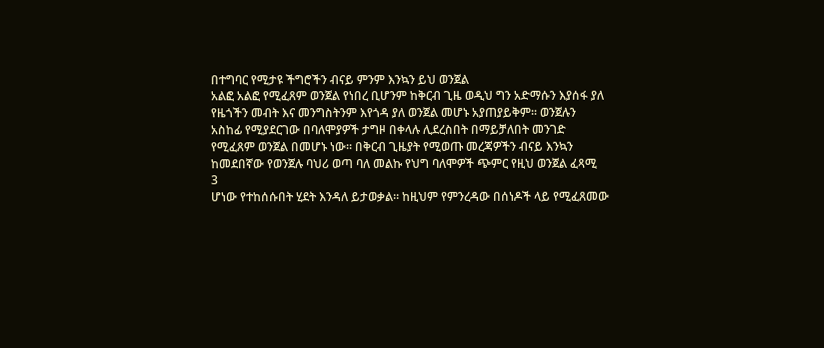በተግባር የሚታዩ ችግሮችን ብናይ ምንም እንኳን ይህ ወንጀል
አልፎ አልፎ የሚፈጸም ወንጀል የነበረ ቢሆንም ከቅርብ ጊዜ ወዲህ ግን አድማሱን እያሰፋ ያለ
የዜጎችን መብት እና መንግስትንም እየጎዳ ያለ ወንጀል መሆኑ አያጠያይቅም፡፡ ወንጀሉን
አስከፊ የሚያደርገው በባለሞያዎች ታግዞ በቀላሉ ሊደረስበት በማይቻለበት መንገድ
የሚፈጸም ወንጀል በመሆኑ ነው። በቅርብ ጊዜያት የሚወጡ መረጃዎችን ብናይ እንኳን
ከመደበኛው የወንጀሉ ባህሪ ወጣ ባለ መልኩ የህግ ባለሞዎች ጭምር የዚህ ወንጀል ፈጻሚ
3
ሆነው የተከሰሱበት ሂደት እንዳለ ይታወቃል። ከዚህም የምንረዳው በሰነዶች ላይ የሚፈጸመው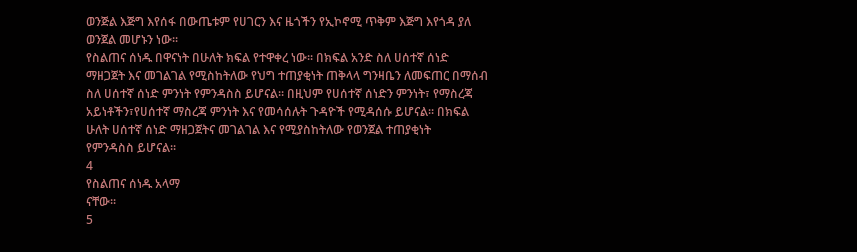ወንጅል እጅግ እየሰፋ በውጤቱም የሀገርን እና ዜጎችን የኢኮኖሚ ጥቅም እጅግ እየጎዳ ያለ
ወንጀል መሆኑን ነው፡፡
የስልጠና ሰነዱ በዋናነት በሁለት ክፍል የተዋቀረ ነው፡፡ በክፍል አንድ ስለ ሀሰተኛ ሰነድ
ማዘጋጀት እና መገልገል የሚስከትለው የህግ ተጠያቂነት ጠቅላላ ግንዛቤን ለመፍጠር በማሰብ
ስለ ሀሰተኛ ሰነድ ምንነት የምንዳስስ ይሆናል፡፡ በዚህም የሀሰተኛ ሰነድን ምንነት፣ የማስረጃ
አይነቶችን፣የሀሰተኛ ማስረጃ ምንነት እና የመሳሰሉት ጉዳዮች የሚዳሰሱ ይሆናል፡፡ በክፍል
ሁለት ሀሰተኛ ሰነድ ማዘጋጀትና መገልገል እና የሚያስከትለው የወንጀል ተጠያቂነት
የምንዳስስ ይሆናል፡፡
4
የስልጠና ሰነዱ አላማ
ናቸው፡፡
5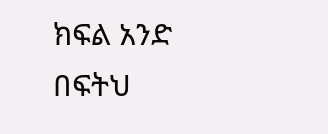ክፍል አንድ
በፍትህ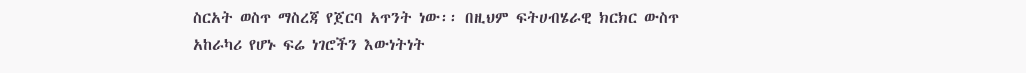ስርአት ወስጥ ማስረጃ የጀርባ አጥንት ነው፡፡ በዚህም ፍትሀብሄራዊ ክርክር ውስጥ
አከራካሪ የሆኑ ፍሬ ነገሮችን እውነትነት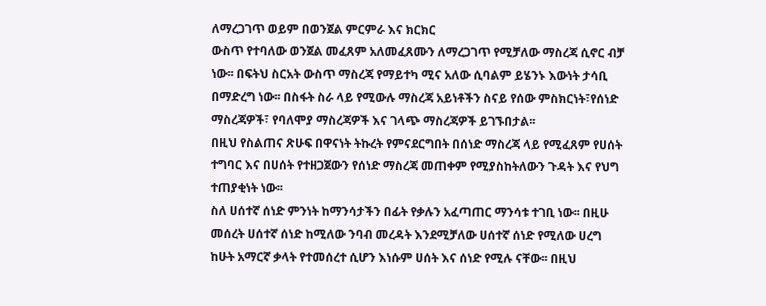ለማረጋገጥ ወይም በወንጀል ምርምራ እና ክርክር
ውስጥ የተባለው ወንጀል መፈጸም አለመፈጸሙን ለማረጋገጥ የሚቻለው ማስረጃ ሲኖር ብቻ
ነው፡፡ በፍትህ ስርአት ውስጥ ማስረጃ የማይተካ ሚና አለው ሲባልም ይሄንኑ እውነት ታሳቢ
በማድረግ ነው፡፡ በስፋት ስራ ላይ የሚውሉ ማስረጃ አይነቶችን ስናይ የሰው ምስክርነት፣የሰነድ
ማስረጃዎች፣ የባለሞያ ማስረጃዎች እና ገላጭ ማስረጃዎች ይገኙበታል፡፡
በዚህ የስልጠና ጽሁፍ በዋናነት ትኩረት የምናደርግበት በሰነድ ማስረጃ ላይ የሚፈጸም የሀሰት
ተግባር እና በሀሰት የተዘጋጀውን የሰነድ ማስረጃ መጠቀም የሚያስከትለውን ጉዳት እና የህግ
ተጠያቂነት ነው፡፡
ስለ ሀሰተኛ ሰነድ ምንነት ከማንሳታችን በፊት የቃሉን አፈጣጠር ማንሳቱ ተገቢ ነው፡፡ በዚሁ
መሰረት ሀሰተኛ ሰነድ ከሚለው ንባብ መረዳት እንደሚቻለው ሀሰተኛ ሰነድ የሚለው ሀረግ
ከሁት አማርኛ ቃላት የተመሰረተ ሲሆን እነሱም ሀሰት እና ሰነድ የሚሉ ናቸው፡፡ በዚህ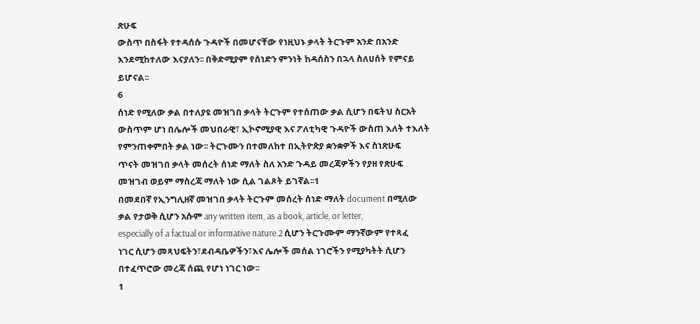ጽሁፍ
ውስጥ በስፋት የተዳሰሱ ጉዳዮች በመሆናቸው የነዚህኑ ቃላት ትርጉም አንድ በአንድ
እንደሚከተለው እናያለን፡፡ በቅድሚያም የሰነድን ምንነት ከዳሰስን በኋላ ስለሀሰት የምናይ
ይሆናል፡፡
6
ሰነድ የሚለው ቃል በተለያዩ መዝገበ ቃላት ትርጉም የተሰጠው ቃል ሲሆን በፍትህ ስርአት
ውስጥም ሆነ በሌሎች መህበራዊ፣ ኢኮኖሚያዊ እና ፖለቲካዊ ጉዳዮች ውስጠ እለት ተእለት
የምንጠቀምበት ቃል ነው፡፡ ትርጉሙን በተመለከተ በኢትዮጵያ ቋንቋዎች እና ስነጽሁፍ
ጥናት መዝገበ ቃላት መሰረት ሰነድ ማለት ስለ አንድ ጉዳይ መረጃዎችን የያዘ የጽሁፍ
መዝገብ ወይም ማስረጃ ማለት ነው ሲል ገልጾት ይገኛል፡፡1
በመደበኛ የኢንግሊዘኛ መዝገበ ቃላት ትርጉም መሰረት ሰነድ ማለት document በሚለው
ቃል የታወቅ ሲሆን አሱም any written item, as a book, article, or letter,
especially of a factual or informative nature.2 ሲሆን ትርጉሙም ማንኛውም የተጻፈ
ነገር ሲሆን መጻህፍትን፣ደብዳቤዎችን፣እና ሌሎች መሰል ነገሮችን የሚያካትት ሲሆን
በተፈጥሮው መረጃ ሰጪ የሆነ ነገር ነው፡፡
1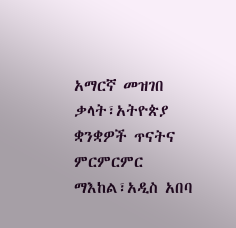አማርኛ መዝገበ ቃላት፣አትዮጵያ ቋንቋዎች ጥናትና ምርምርምር ማእከል፣አዲስ አበባ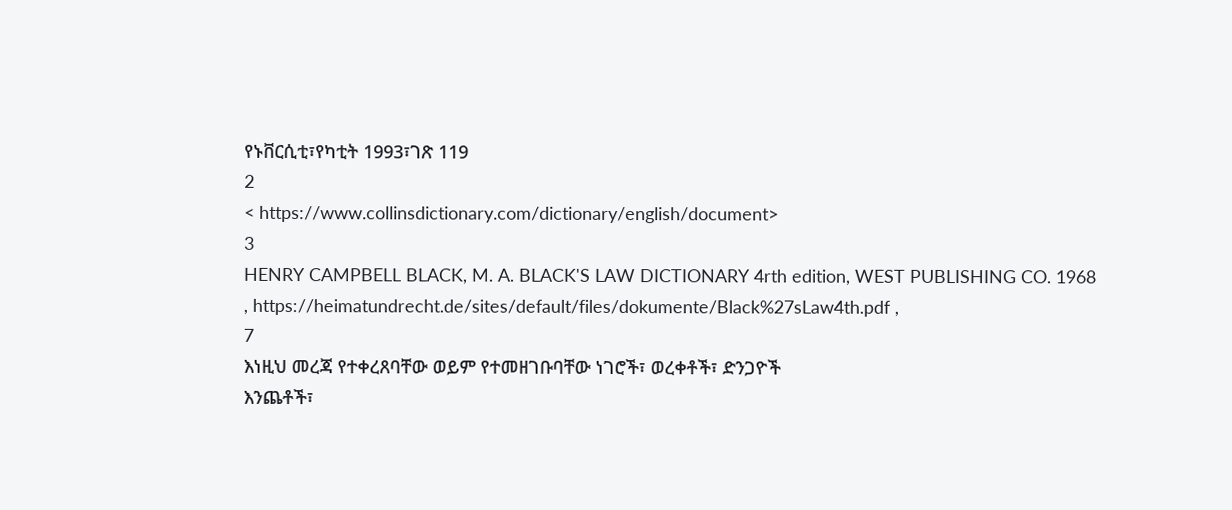የኑቨርሲቲ፣የካቲት 1993፣ገጽ 119
2
< https://www.collinsdictionary.com/dictionary/english/document>
3
HENRY CAMPBELL BLACK, M. A. BLACK'S LAW DICTIONARY 4rth edition, WEST PUBLISHING CO. 1968
, https://heimatundrecht.de/sites/default/files/dokumente/Black%27sLaw4th.pdf ,
7
እነዚህ መረጃ የተቀረጸባቸው ወይም የተመዘገቡባቸው ነገሮች፣ ወረቀቶች፣ ድንጋዮች
እንጨቶች፣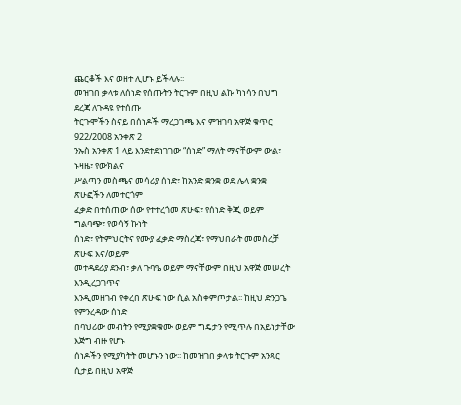ጨርቆች እና ወዘተ ሊሆኑ ይችላሉ፡፡
መዝገበ ቃላቱ ለሰነድ የሰጡትን ትርጉም በዚህ ልኩ ካነሳን በህግ ደረጃ ለጉዳዩ የተሰጡ
ትርጉሞችን ስናይ በሰነዶች ማረጋገጫ እና ምዝገባ አዋጅ ቁጥር 922/2008 አንቀጽ 2
ንኡስ አንቀጽ 1 ላይ እንደተደነገገው “ሰነድ” ማለት ማናቸውም ውል፣ ኑዛዜ፣ የውክልና
ሥልጣን መስጫና መሳሪያ ሰነድ፣ ከአንድ ቋንቋ ወደ ሌላ ቋንቋ ጽሁፎችን ለመተርጎም
ፈቃድ በተሰጠው ሰው የተተረጎመ ጽሁፍ፣ የሰነድ ቅጂ ወይም ግልባጭ፣ የወሳኝ ኩነት
ሰነድ፣ የትምህርትና የሙያ ፈቃድ ማስረጃ፣ የማህበራት መመስረቻ ጽሁፍ እና/ወይም
መተዳደሪያ ደንብ፣ ቃለ ጉባዔ ወይም ማናቸውም በዚህ አዋጅ መሠረት እንዲረጋገጥና
እንዲመዘገብ የቀረበ ጽሁፍ ነው ሲል አስቀምጦታል፡፡ ከዚህ ድንጋጌ የምንረዳው ሰነድ
በባህሪው መብትን የሚያቋቁሙ ወይም ግዴታን የሚጥሉ በአይነታቸው እጅግ ብዙ የሆኑ
ሰነዶችን የሚያካትት መሆኑን ነው፡፡ ከመዝገበ ቃላቱ ትርጉም አንጻር ሲታይ በዚህ አዋጅ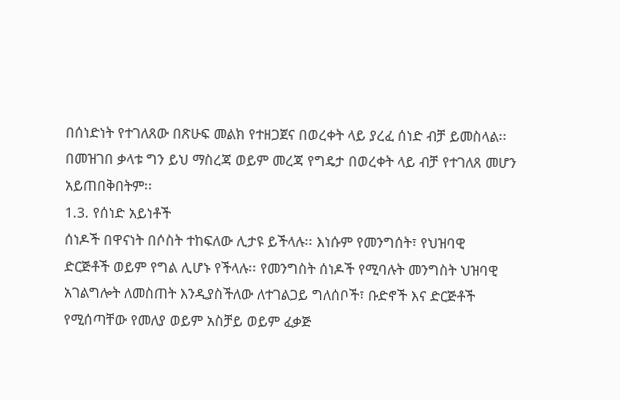በሰነድነት የተገለጸው በጽሁፍ መልክ የተዘጋጀና በወረቀት ላይ ያረፈ ሰነድ ብቻ ይመስላል፡፡
በመዝገበ ቃላቱ ግን ይህ ማስረጃ ወይም መረጃ የግዴታ በወረቀት ላይ ብቻ የተገለጸ መሆን
አይጠበቅበትም፡፡
1.3. የሰነድ አይነቶች
ሰነዶች በዋናነት በሶስት ተከፍለው ሊታዩ ይችላሉ፡፡ እነሱም የመንግሰት፣ የህዝባዊ
ድርጅቶች ወይም የግል ሊሆኑ የችላሉ፡፡ የመንግስት ሰነዶች የሚባሉት መንግስት ህዝባዊ
አገልግሎት ለመስጠት እንዲያስችለው ለተገልጋይ ግለሰቦች፣ ቡድኖች እና ድርጅቶች
የሚሰጣቸው የመለያ ወይም አስቻይ ወይም ፈቃጅ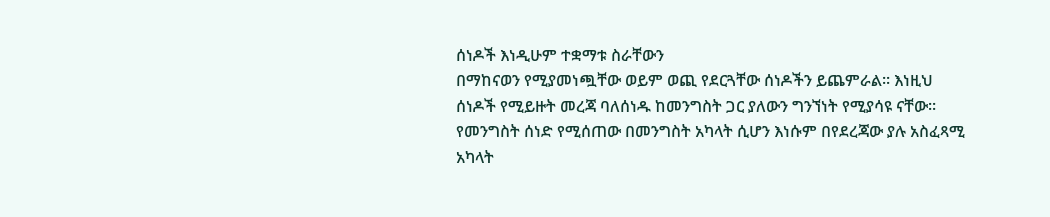ሰነዶች እነዲሁም ተቋማቱ ስራቸውን
በማከናወን የሚያመነጯቸው ወይም ወጪ የደርጓቸው ሰነዶችን ይጨምራል፡፡ እነዚህ
ሰነዶች የሚይዙት መረጃ ባለሰነዱ ከመንግስት ጋር ያለውን ግንኘነት የሚያሳዩ ናቸው፡፡
የመንግስት ሰነድ የሚሰጠው በመንግስት አካላት ሲሆን እነሱም በየደረጃው ያሉ አስፈጻሚ
አካላት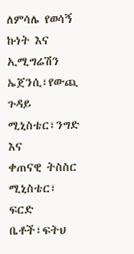ለምሳሌ የወሳኝ ኩነት እና ኢሚግሬሽን ኤጀንሲ፣የውጪ ጉዳይ ሚኒስቴር፣ንግድ እና
ቀጠናዊ ትስስር ሚኒስቴር፣ ፍርድ ቤቶች፣ፍትህ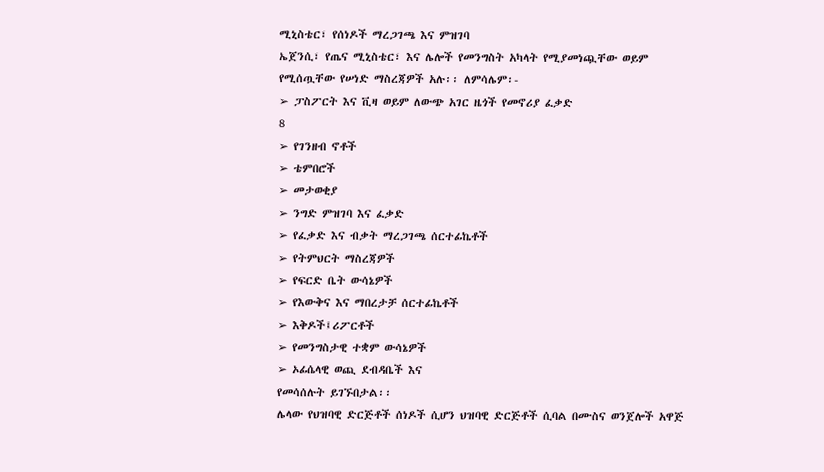ሚኒስቴር፣ የሰነዶች ማረጋገጫ እና ምዝገባ
ኤጀንሲ፣ የጤና ሚኒስቴር፣ እና ሌሎች የመንግስት አካላት የሚያመነጯቸው ወይም
የሚሰጧቸው የሠነድ ማስረጃዎች አሉ፡፡ ለምሳሌም፡-
➢ ፓስፖርት እና ቪዛ ወይም ለውጭ አገር ዜጎች የመኖሪያ ፈቃድ
8
➢ የገንዘብ ኖቶች
➢ ቴምበሮች
➢ መታወቂያ
➢ ንግድ ምዝገባ እና ፈቃድ
➢ የፈቃድ እና ብቃት ማረጋገጫ ሰርተፊኬቶች
➢ የትምህርት ማስረጃዎች
➢ የፍርድ ቤት ውሳኔዎች
➢ የእውቅና እና ማበረታቻ ሰርተፊኬቶች
➢ እቅዶች፤ሪፖርቶች
➢ የመንግስታዊ ተቋም ውሳኔዎች
➢ ኦፊሴላዊ ወጪ ደብዳቤች እና
የመሳሰሉት ይገኙበታል፡፡
ሌላው የህዝባዊ ድርጅቶች ሰነዶች ሲሆን ህዝባዊ ድርጅቶች ሲባል በሙስና ወንጀሎች አዋጅ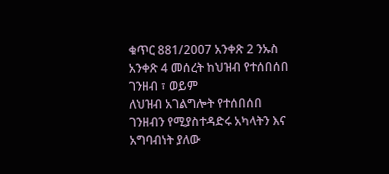ቁጥር 881/2007 አንቀጽ 2 ንኡስ አንቀጽ 4 መሰረት ከህዝብ የተሰበሰበ ገንዘብ ፣ ወይም
ለህዝብ አገልግሎት የተሰበሰበ ገንዘብን የሚያስተዳድሩ አካላትን እና አግባብነት ያለው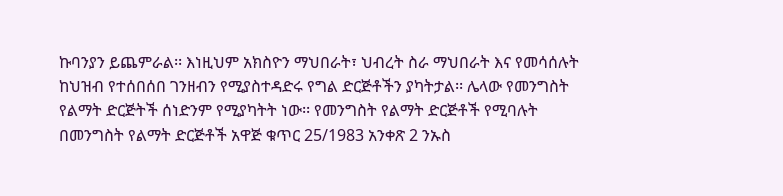ኩባንያን ይጨምራል፡፡ እነዚህም አክስዮን ማህበራት፣ ህብረት ስራ ማህበራት እና የመሳሰሉት
ከህዝብ የተሰበሰበ ገንዘብን የሚያስተዳድሩ የግል ድርጅቶችን ያካትታል፡፡ ሌላው የመንግስት
የልማት ድርጅትች ሰነድንም የሚያካትት ነው፡፡ የመንግስት የልማት ድርጅቶች የሚባሉት
በመንግስት የልማት ድርጅቶች አዋጅ ቁጥር 25/1983 አንቀጽ 2 ንኡስ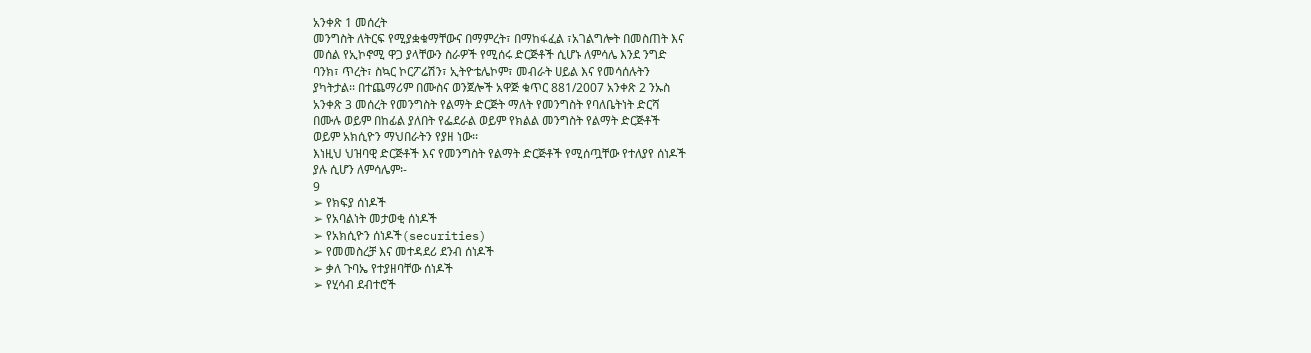አንቀጽ 1 መሰረት
መንግስት ለትርፍ የሚያቋቁማቸውና በማምረት፣ በማከፋፈል ፣አገልግሎት በመስጠት እና
መሰል የኢኮኖሚ ዋጋ ያላቸውን ስራዎች የሚሰሩ ድርጅቶች ሲሆኑ ለምሳሌ እንደ ንግድ
ባንክ፣ ጥረት፣ ስኳር ኮርፖሬሽን፣ ኢትዮቴሌኮም፣ መብራት ሀይል እና የመሳሰሉትን
ያካትታል፡፡ በተጨማሪም በሙስና ወንጀሎች አዋጅ ቁጥር 881/2007 አንቀጽ 2 ንኡስ
አንቀጽ 3 መሰረት የመንግስት የልማት ድርጅት ማለት የመንግስት የባለቤትነት ድርሻ
በሙሉ ወይም በከፊል ያለበት የፌደራል ወይም የክልል መንግስት የልማት ድርጅቶች
ወይም አክሲዮን ማህበራትን የያዘ ነው፡፡
እነዚህ ህዝባዊ ድርጅቶች እና የመንግስት የልማት ድርጅቶች የሚሰጧቸው የተለያየ ሰነዶች
ያሉ ሲሆን ለምሳሌም፡-
9
➢ የክፍያ ሰነዶች
➢ የአባልነት መታወቂ ሰነዶች
➢ የአክሲዮን ሰነዶች(securities)
➢ የመመስረቻ እና መተዳደሪ ደንብ ሰነዶች
➢ ቃለ ጉባኤ የተያዘባቸው ሰነዶች
➢ የሂሳብ ደብተሮች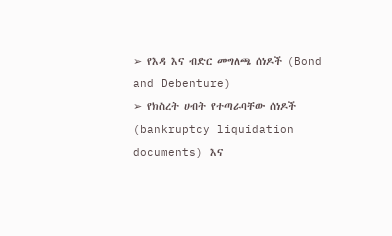➢ የእዳ እና ብድር መግለጫ ሰነዶች (Bond and Debenture)
➢ የክስረት ሀብት የተጣራባቸው ሰነዶች (bankruptcy liquidation documents) እና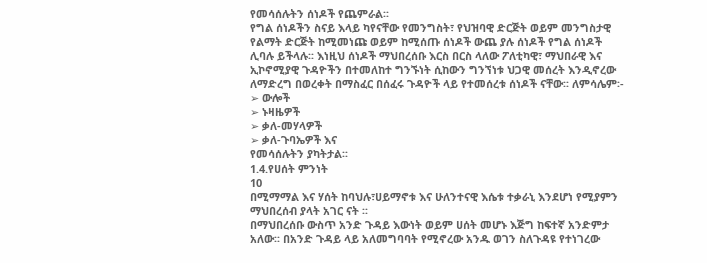የመሳሰሉትን ሰነዶች የጨምራል፡፡
የግል ሰነዶችን ስናይ እላይ ካየናቸው የመንግስት፣ የህዝባዊ ድርጅት ወይም መንግስታዊ
የልማት ድርጅት ከሚመነጩ ወይም ከሚሰጡ ሰነዶች ውጨ ያሉ ሰነዶች የግል ሰነዶች
ሊባሉ ይችላሉ፡፡ እነዚህ ሰነዶች ማህበረሰቡ እርስ በርስ ላለው ፖለቲካዊ፣ ማህበራዊ እና
ኢኮኖሚያዊ ጉዳዮችን በተመለከተ ግንኙነት ሲከውን ግንኘነቱ ህጋዊ መሰረት እንዲኖረው
ለማድረግ በወረቀት በማስፈር በሰፈሩ ጉዳዮች ላይ የተመሰረቱ ሰነዶች ናቸው፡፡ ለምሳሌም፡-
➢ ውሎች
➢ ኑዛዜዎች
➢ ቃለ-መሃላዎች
➢ ቃለ-ጉባኤዎች እና
የመሳሰሉትን ያካትታል፡፡
1.4.የሀሰት ምንነት
10
በሚማማል እና ሃሰት ከባህሉ፣ሀይማኖቱ እና ሁለንተናዊ እሴቱ ተቃራኒ እንደሆነ የሚያምን
ማህበረሰብ ያላት አገር ናት ፡፡
በማህበረሰቡ ውስጥ አንድ ጉዳይ እውነት ወይም ሀሰት መሆኑ እጅግ ከፍተኛ አንድምታ
አለው፡፡ በአንድ ጉዳይ ላይ አለመግባባት የሚኖረው አንዱ ወገን ስለጉዳዩ የተነገረው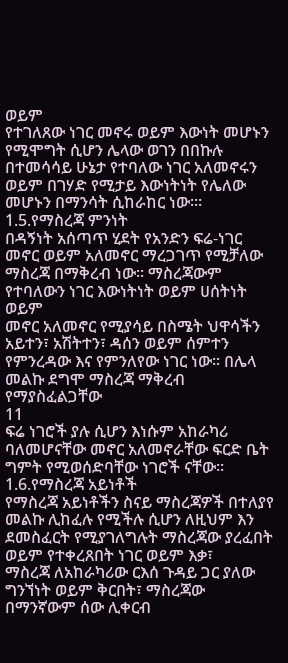ወይም
የተገለጸው ነገር መኖሩ ወይም እውነት መሆኑን የሚሞግት ሲሆን ሌላው ወገን በበኩሉ
በተመሳሳይ ሁኔታ የተባለው ነገር አለመኖሩን ወይም በገሃድ የሚታይ እውነትነት የሌለው
መሆኑን በማንሳት ሲከራከር ነው፡።
1.5.የማስረጃ ምንነት
በዳኝነት አሰጣጥ ሂደት የአንድን ፍሬ-ነገር መኖር ወይም አለመኖር ማረጋገጥ የሚቻለው
ማስረጃ በማቅረብ ነው፡፡ ማስረጃውም የተባለውን ነገር እውነትነት ወይም ሀሰትነት ወይም
መኖር አለመኖር የሚያሳይ በስሜት ህዋሳችን አይተን፣ አሽትተን፣ ዳሰን ወይም ሰምተን
የምንረዳው እና የምንለየው ነገር ነው፡፡ በሌላ መልኩ ደግሞ ማስረጃ ማቅረብ የማያስፈልጋቸው
11
ፍሬ ነገሮች ያሉ ሲሆን እነሱም አከራካሪ ባለመሆናቸው መኖር አለመኖራቸው ፍርድ ቤት
ግምት የሚወሰድባቸው ነገሮች ናቸው፡፡
1.6.የማስረጃ አይነቶች
የማስረጃ አይነቶችን ስናይ ማስረጃዎች በተለያየ መልኩ ሊከፈሉ የሚችሉ ሲሆን ለዚህም እን
ደመስፈርት የሚያገለግሉት ማስረጃው ያረፈበት ወይም የተቀረጸበት ነገር ወይም እቃ፣
ማስረጃ ለአከራካሪው ርእሰ ጉዳይ ጋር ያለው ግንኘነት ወይም ቅርበት፣ ማስረጃው
በማንኛውም ሰው ሊቀርብ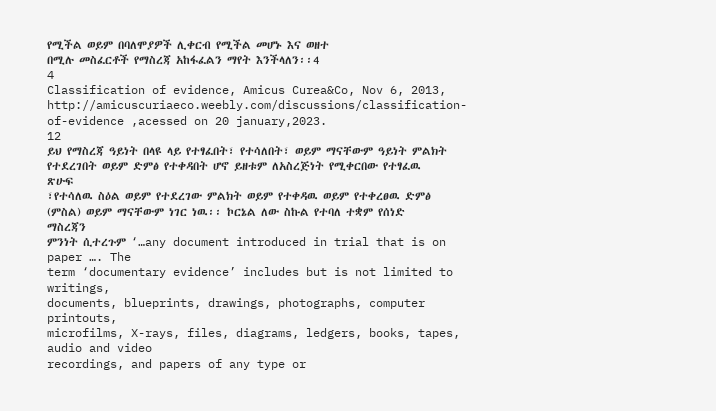የሚችል ወይም በባለሞያዎች ሊቀርብ የሚችል መሆኑ እና ወዘተ
በሚሉ መስፈርቶች የማስረጃ አከፋፈልን ማየት እንችላለን፡፡4
4
Classification of evidence, Amicus Curea&Co, Nov 6, 2013,
http://amicuscuriaeco.weebly.com/discussions/classification-of-evidence ,acessed on 20 january,2023.
12
ይህ የማስረጃ ዓይነት በላዩ ላይ የተፃፈበት፣ የተሳለበት፣ ወይም ማናቸውም ዓይነት ምልክት
የተደረገበት ወይም ድምፅ የተቀዳበት ሆኖ ይዘቱም ለአስረጅነት የሚቀርበው የተፃፈዉ ጽሁፍ
፣የተሳለዉ ስዕል ወይም የተደረገው ምልክት ወይም የተቀዳዉ ወይም የተቀረፀዉ ድምፅ
(ምስል) ወይም ማናቸውም ነገር ነዉ፡፡ ኮርኔል ለው ስኩል የተባለ ተቋም የሰነድ ማስረጃን
ምንነት ሲተረጉም ‘…any document introduced in trial that is on paper …. The
term ‘documentary evidence’ includes but is not limited to writings,
documents, blueprints, drawings, photographs, computer printouts,
microfilms, X-rays, files, diagrams, ledgers, books, tapes, audio and video
recordings, and papers of any type or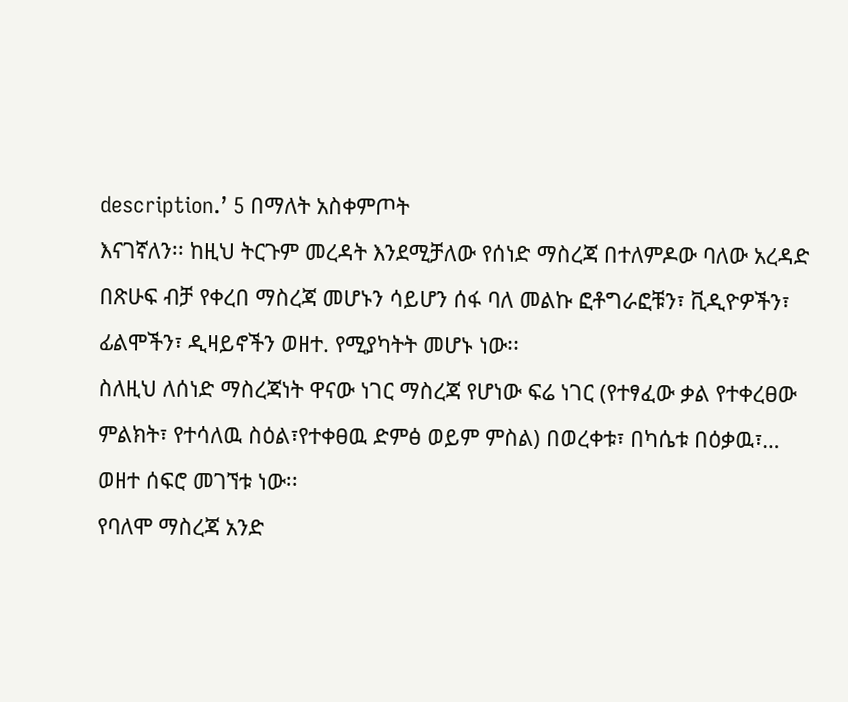description.’ 5 በማለት አስቀምጦት
እናገኛለን፡፡ ከዚህ ትርጉም መረዳት እንደሚቻለው የሰነድ ማስረጃ በተለምዶው ባለው አረዳድ
በጽሁፍ ብቻ የቀረበ ማስረጃ መሆኑን ሳይሆን ሰፋ ባለ መልኩ ፎቶግራፎቹን፣ ቪዲዮዎችን፣
ፊልሞችን፣ ዲዛይኖችን ወዘተ. የሚያካትት መሆኑ ነው፡፡
ስለዚህ ለሰነድ ማስረጃነት ዋናው ነገር ማስረጃ የሆነው ፍሬ ነገር (የተፃፈው ቃል የተቀረፀው
ምልክት፣ የተሳለዉ ስዕል፣የተቀፀዉ ድምፅ ወይም ምስል) በወረቀቱ፣ በካሴቱ በዕቃዉ፣…
ወዘተ ሰፍሮ መገኘቱ ነው፡፡
የባለሞ ማስረጃ አንድ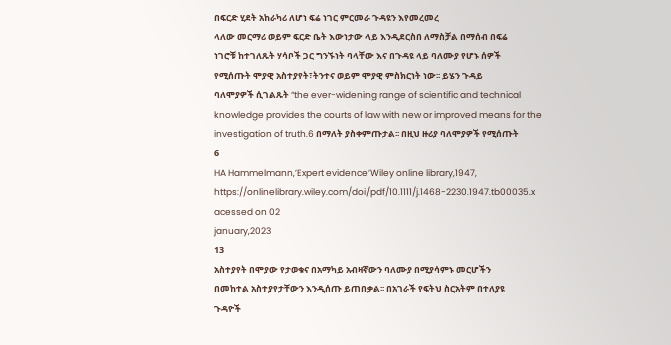በፍርድ ሂደት አከራካሪ ለሆነ ፍሬ ነገር ምርመራ ጉዳዩን እየመረመረ
ላለው መርማሪ ወይም ፍርድ ቤት እውነታው ላይ እንዲደርስበ ለማስቻል በማሰብ በፍሬ
ነገሮቹ ከተገለጹት ሃሳቦች ጋር ግንኙነት ባላቸው እና በጉዳዩ ላይ ባለሙያ የሆኑ ሰዎች
የሚሰጡት ሞያዊ አስተያየት፣ትንተና ወይም ሞያዊ ምስክርነት ነው፡፡ ይሄን ጉዳይ
ባለሞያዎች ሲገልጹት “the ever-widening range of scientific and technical
knowledge provides the courts of law with new or improved means for the
investigation of truth.6 በማለት ያስቀምጡታል፡፡ በዚህ ዙሪያ ባለሞያዎች የሚሰጡት
6
HA Hammelmann,’Expert evidence’Wiley online library,1947,
https://onlinelibrary.wiley.com/doi/pdf/10.1111/j.1468-2230.1947.tb00035.x acessed on 02
january,2023
13
አስተያየት በሞያው የታወቁና በአማካይ አብዛኛውን ባለሙያ በሚያሳምኑ መርሆችን
በመከተል አስተያየታቸውን እንዲሰጡ ይጠበቃል፡፡ በአገራች የፍትህ ስርአትም በተለያዩ
ጉዳዮች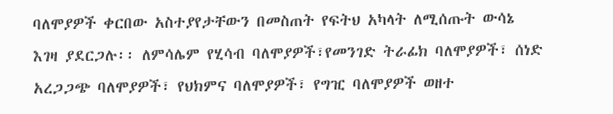ባለሞያዎች ቀርበው አስተያየታቸውን በመስጠት የፍትህ አካላት ለሚሰጡት ውሳኔ
እገዛ ያደርጋሉ፡፡ ለምሳሌም የሂሳብ ባለሞያዎች፣የመንገድ ትራፊክ ባለሞያዎች፣ ሰነድ
አረጋጋጭ ባለሞያዎች፣ የህክምና ባለሞያዎች፣ የግዢ ባለሞያዎች ወዘተ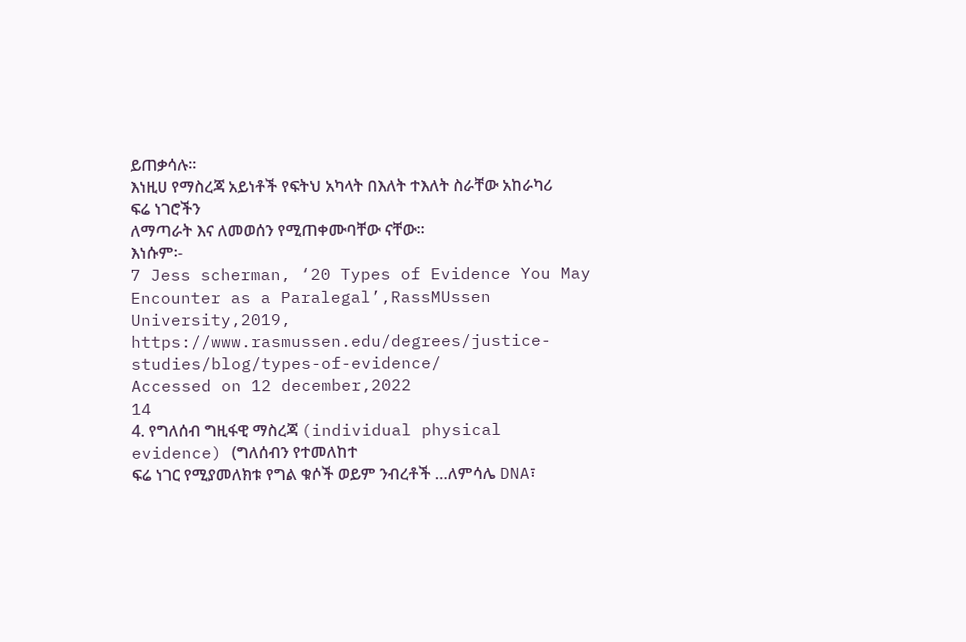ይጠቃሳሉ፡፡
እነዚሀ የማስረጃ አይነቶች የፍትህ አካላት በእለት ተእለት ስራቸው አከራካሪ ፍሬ ነገሮችን
ለማጣራት እና ለመወሰን የሚጠቀሙባቸው ናቸው፡፡
እነሱም፡-
7 Jess scherman, ‘20 Types of Evidence You May Encounter as a Paralegal’,RassMUssen University,2019,
https://www.rasmussen.edu/degrees/justice-studies/blog/types-of-evidence/
Accessed on 12 december,2022
14
4. የግለሰብ ግዚፋዊ ማስረጃ (individual physical evidence) (ግለሰብን የተመለከተ
ፍሬ ነገር የሚያመለክቱ የግል ቁሶች ወይም ንብረቶች …ለምሳሌ DNA፣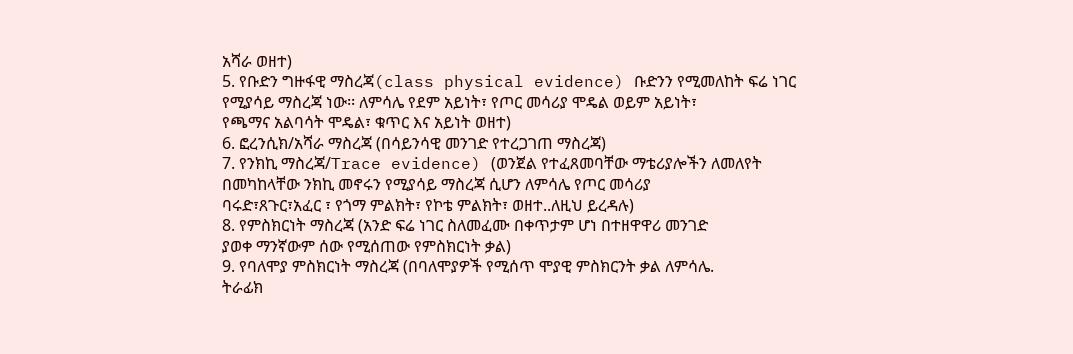አሻራ ወዘተ)
5. የቡድን ግዙፋዊ ማስረጃ(class physical evidence) ቡድንን የሚመለከት ፍሬ ነገር
የሚያሳይ ማስረጃ ነው፡፡ ለምሳሌ የደም አይነት፣ የጦር መሳሪያ ሞዴል ወይም አይነት፣
የጫማና አልባሳት ሞዴል፣ ቁጥር እና አይነት ወዘተ)
6. ፎረንሲክ/አሻራ ማስረጃ (በሳይንሳዊ መንገድ የተረጋገጠ ማስረጃ)
7. የንክኪ ማስረጃ/Trace evidence) (ወንጀል የተፈጸመባቸው ማቴሪያሎችን ለመለየት
በመካከላቸው ንክኪ መኖሩን የሚያሳይ ማስረጃ ሲሆን ለምሳሌ የጦር መሳሪያ
ባሩድ፣ጸጉር፣አፈር ፣ የጎማ ምልክት፣ የኮቴ ምልክት፣ ወዘተ..ለዚህ ይረዳሉ)
8. የምስክርነት ማስረጃ (አንድ ፍሬ ነገር ስለመፈሙ በቀጥታም ሆነ በተዘዋዋሪ መንገድ
ያወቀ ማንኛውም ሰው የሚሰጠው የምስክርነት ቃል)
9. የባለሞያ ምስክርነት ማስረጃ (በባለሞያዎች የሚሰጥ ሞያዊ ምስክርንት ቃል ለምሳሌ.
ትራፊክ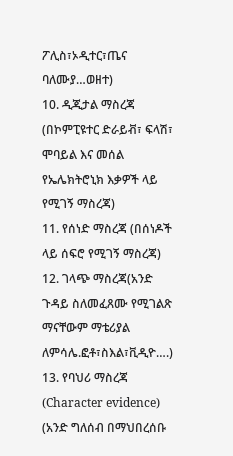ፖሊስ፣ኦዲተር፣ጤና ባለሙያ…ወዘተ)
10. ዲጂታል ማስረጃ (በኮምፒዩተር ድራይቭ፣ ፍላሽ፣ ሞባይል እና መሰል
የኤሌክትሮኒክ እቃዎች ላይ የሚገኝ ማስረጃ)
11. የሰነድ ማስረጃ (በሰነዶች ላይ ሰፍሮ የሚገኝ ማስረጃ)
12. ገላጭ ማስረጃ(አንድ ጉዳይ ስለመፈጸሙ የሚገልጽ ማናቸውም ማቴሪያል
ለምሳሌ.ፎቶ፣ስእል፣ቪዲዮ….)
13. የባህሪ ማስረጃ (Character evidence) (አንድ ግለሰብ በማህበረሰቡ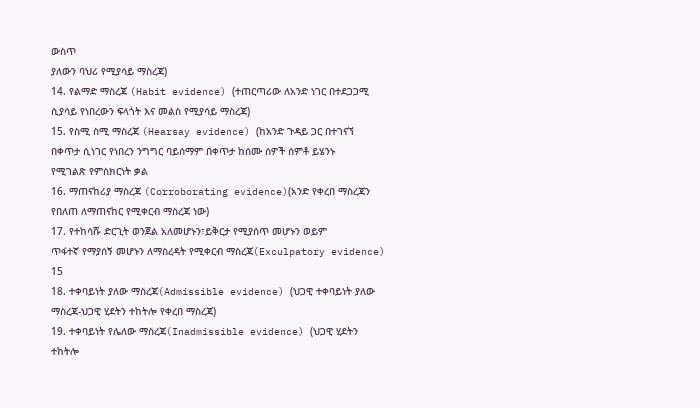ውስጥ
ያለውን ባህሪ የሚያሳይ ማስረጃ)
14. የልማድ ማስረጃ (Habit evidence) (ተጠርጣሪው ለአንድ ነገር በተደጋጋሚ
ሲያሳይ የነበረውን ፍላጎት እና መልስ የሚያሳይ ማስረጃ)
15. የስሚ ስሚ ማስረጃ (Hearsay evidence) (ከአንድ ጉዳይ ጋር በተገናኘ
በቀጥታ ሲነገር የነበረን ንግግር ባይሰማም በቀጥታ ከሰሙ ሰዎች ሰምቶ ይሄንኑ
የሚገልጽ የምስክርነት ቃል
16. ማጠናከሪያ ማስረጃ (Corroborating evidence)(አንድ የቀረበ ማስረጃን
የበለጠ ለማጠናከር የሚቀርብ ማስረጃ ነው)
17. የተከሳሹ ድርጊት ወንጀል አለመሆኑን፣ይቅርታ የሚያሰጥ መሆኑን ወይም
ጥፋተኛ የማያሰኝ መሆኑን ለማስረዳት የሚቀርብ ማስረጃ(Exculpatory evidence)
15
18. ተቀባይነት ያለው ማስረጃ(Admissible evidence) (ህጋዊ ተቀባይነት ያለው
ማስረጃ-ህጋዊ ሂደትን ተከትሎ የቀረበ ማስረጃ)
19. ተቀባይነት የሌለው ማስረጃ(Inadmissible evidence) (ህጋዊ ሂደትን
ተከትሎ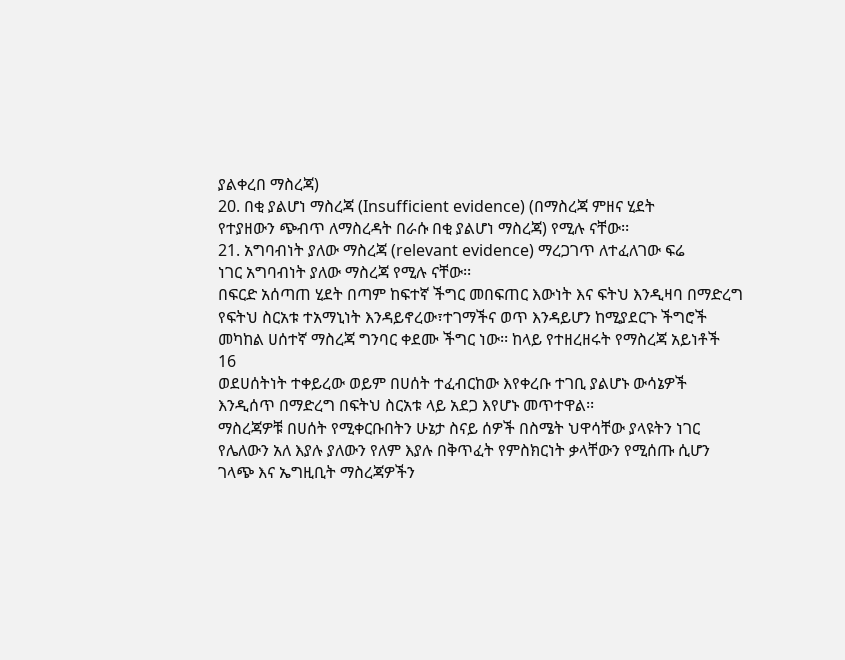ያልቀረበ ማስረጃ)
20. በቂ ያልሆነ ማስረጃ (Insufficient evidence) (በማስረጃ ምዘና ሂደት
የተያዘውን ጭብጥ ለማስረዳት በራሱ በቂ ያልሆነ ማስረጃ) የሚሉ ናቸው፡፡
21. አግባብነት ያለው ማስረጃ (relevant evidence) ማረጋገጥ ለተፈለገው ፍሬ
ነገር አግባብነት ያለው ማስረጃ የሚሉ ናቸው፡፡
በፍርድ አሰጣጠ ሂደት በጣም ከፍተኛ ችግር መበፍጠር እውነት እና ፍትህ እንዲዛባ በማድረግ
የፍትህ ስርአቱ ተአማኒነት እንዳይኖረው፣ተገማችና ወጥ እንዳይሆን ከሚያደርጉ ችግሮች
መካከል ሀሰተኛ ማስረጃ ግንባር ቀደሙ ችግር ነው፡፡ ከላይ የተዘረዘሩት የማስረጃ አይነቶች
16
ወደሀሰትነት ተቀይረው ወይም በሀሰት ተፈብርከው እየቀረቡ ተገቢ ያልሆኑ ውሳኔዎች
እንዲሰጥ በማድረግ በፍትህ ስርአቱ ላይ አደጋ እየሆኑ መጥተዋል፡፡
ማስረጃዎቹ በሀሰት የሚቀርቡበትን ሁኔታ ስናይ ሰዎች በስሜት ህዋሳቸው ያላዩትን ነገር
የሌለውን አለ እያሉ ያለውን የለም እያሉ በቅጥፈት የምስክርነት ቃላቸውን የሚሰጡ ሲሆን
ገላጭ እና ኤግዚቢት ማስረጃዎችን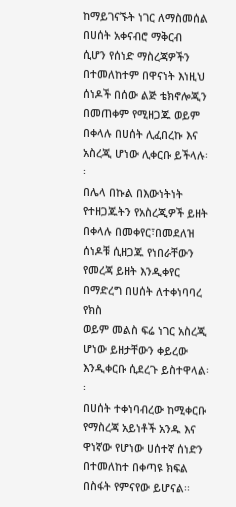ከማይገናኙት ነገር ለማስመሰል በሀሰት አቀናብሮ ማቅርብ
ሲሆን የሰነድ ማስረጃዎችን በተመለከተም በዋናነት እነዚህ ሰነዶች በሰው ልጅ ቴክኖሎጂን
በመጠቀም የሚዘጋጁ ወይም በቀላሉ በሀሰት ሊፈበረኩ እና አስረጂ ሆነው ሊቀርቡ ይችላሉ፡፡
በሌላ በኩል በእውነትነት የተዘጋጁትን የአስረጂዎች ይዘት በቀላሉ በመቀየር፣በመደለዝ
ሰነዶቹ ሲዘጋጁ የነበራቸውን የመረጃ ይዘት እንዲቀየር በማድረግ በሀሰት ለተቀነባባረ የክስ
ወይም መልስ ፍሬ ነገር አስረጂ ሆነው ይዘታቸውን ቀይረው እንዲቀርቡ ሲደረጉ ይስተዋላል፡፡
በሀሰት ተቀነባብረው ከሚቀርቡ የማስረጃ አይነቶች አንዱ እና ዋነኛው የሆነው ሀሰተኛ ሰነድን
በተመለከተ በቀጣዩ ክፍል በስፋት የምናየው ይሆናል፡፡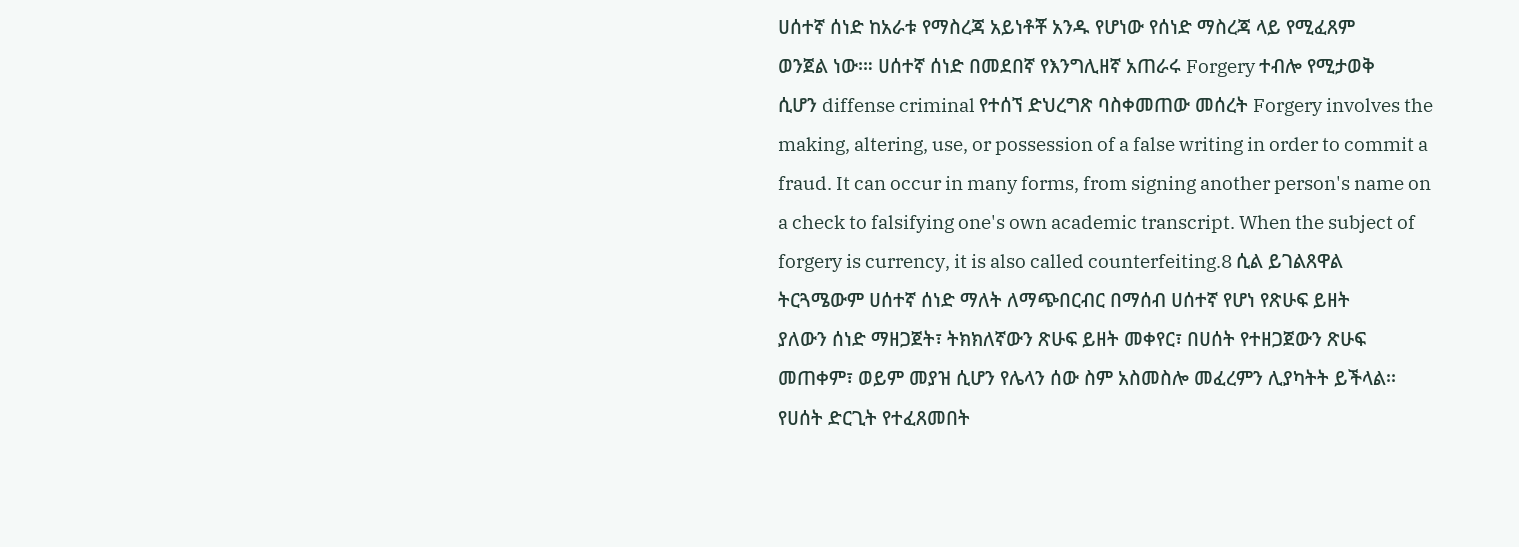ሀሰተኛ ሰነድ ከአራቱ የማስረጃ አይነቶቾ አንዱ የሆነው የሰነድ ማስረጃ ላይ የሚፈጸም
ወንጀል ነው፡። ሀሰተኛ ሰነድ በመደበኛ የእንግሊዘኛ አጠራሩ Forgery ተብሎ የሚታወቅ
ሲሆን diffense criminal የተሰኘ ድህረግጽ ባስቀመጠው መሰረት Forgery involves the
making, altering, use, or possession of a false writing in order to commit a
fraud. It can occur in many forms, from signing another person's name on
a check to falsifying one's own academic transcript. When the subject of
forgery is currency, it is also called counterfeiting.8 ሲል ይገልጸዋል
ትርጓሜውም ሀሰተኛ ሰነድ ማለት ለማጭበርብር በማሰብ ሀሰተኛ የሆነ የጽሁፍ ይዘት
ያለውን ሰነድ ማዘጋጀት፣ ትክክለኛውን ጽሁፍ ይዘት መቀየር፣ በሀሰት የተዘጋጀውን ጽሁፍ
መጠቀም፣ ወይም መያዝ ሲሆን የሌላን ሰው ስም አስመስሎ መፈረምን ሊያካትት ይችላል፡፡
የሀሰት ድርጊት የተፈጸመበት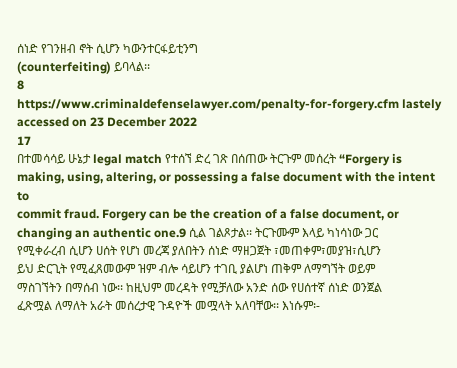ሰነድ የገንዘብ ኖት ሲሆን ካውንተርፋይቲንግ
(counterfeiting) ይባላል፡፡
8
https://www.criminaldefenselawyer.com/penalty-for-forgery.cfm lastely accessed on 23 December 2022
17
በተመሳሳይ ሁኔታ legal match የተሰኘ ድረ ገጽ በሰጠው ትርጉም መሰረት “Forgery is
making, using, altering, or possessing a false document with the intent to
commit fraud. Forgery can be the creation of a false document, or
changing an authentic one.9 ሲል ገልጾታል፡፡ ትርጉሙም እላይ ካነሳነው ጋር
የሚቀራረብ ሲሆን ሀሰት የሆነ መረጃ ያለበትን ሰነድ ማዘጋጀት ፣መጠቀም፣መያዝ፣ሲሆን
ይህ ድርጊት የሚፈጸመውም ዝም ብሎ ሳይሆን ተገቢ ያልሆነ ጠቅም ለማግኘት ወይም
ማስገኘትን በማሰብ ነው፡፡ ከዚህም መረዳት የሚቻለው አንድ ሰው የሀሰተኛ ሰነድ ወንጀል
ፈጽሟል ለማለት አራት መሰረታዊ ጉዳዮች መሟላት አለባቸው፡፡ እነሱም፡-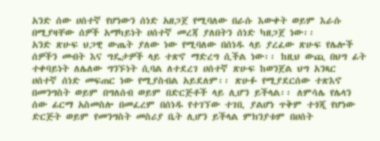አንድ ሰው ሀሰተኛ የሆነውን ሰነድ አዘጋጀ የሚባለው በራሱ እውቀት ወይም እራሱ
በሚያዛቸው ሰዎች አማካይነት ሀሰተኛ መረጃ ያለበትን ሰነድ ካዘጋጀ ነው፡፡
አንድ ጽሁፍ ህጋዊ ውጤት ያለው ነው የሚባለው በሰነዱ ላይ ያረፈው ጽሁፍ የሌሎች
ሰዎችን መብት እና ግዴታዎች ላይ ተጽኖ ማድረግ ሲችል ነው፡፡ ከዚህ ውጪ በህግ ፊት
ተቀባይነት ለሌለው ግንኙነት ሲባል ለተደረገ ሀሰተኛ ጽሁፍ ከወንጀል ህግ አንጻር
ሀሰተኛ ሰነድ መፍጠር ነው የሚያስብል አይደለም፡፡ ጽሁፉ የሚያደርሰው ተጽእኖ
በመንግስት ወይም በግለሰብ ወይም በድርጅቶች ላይ ሊሆን ይችላል፡፡ ለምሳሌ የሌላን
ሰው ፊርማ አስመስሎ በመፈረም በሰነዱ የተገኘው ተገቢ ያልሆነ ጥቅም ተጎጂ የሆነው
ድርጅት ወይም የመንግስት መስሪያ ቤት ሊሆን ይችላል ምክንያቱም በሀሰት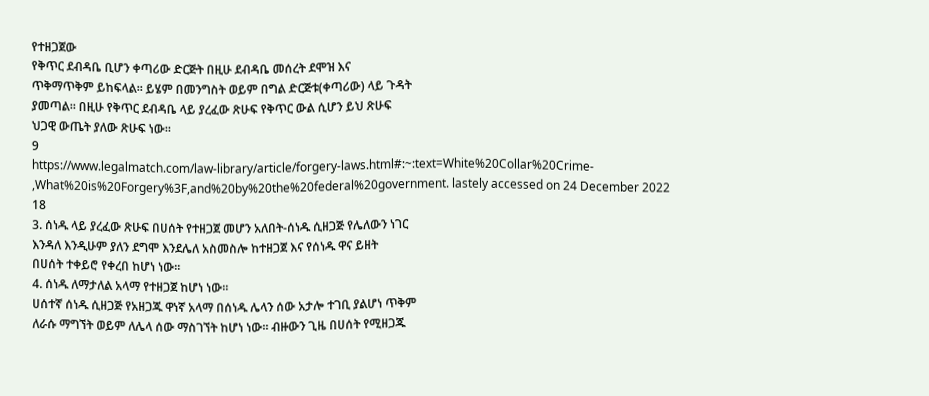የተዘጋጀው
የቅጥር ደብዳቤ ቢሆን ቀጣሪው ድርጅት በዚሁ ደብዳቤ መሰረት ደሞዝ እና
ጥቅማጥቅም ይከፍላል፡፡ ይሄም በመንግስት ወይም በግል ድርጅቱ(ቀጣሪው) ላይ ጉዳት
ያመጣል፡፡ በዚሁ የቅጥር ደብዳቤ ላይ ያረፈው ጽሁፍ የቅጥር ውል ሲሆን ይህ ጽሁፍ
ህጋዊ ውጤት ያለው ጽሁፍ ነው፡፡
9
https://www.legalmatch.com/law-library/article/forgery-laws.html#:~:text=White%20Collar%20Crime-
,What%20is%20Forgery%3F,and%20by%20the%20federal%20government. lastely accessed on 24 December 2022
18
3. ሰነዱ ላይ ያረፈው ጽሁፍ በሀሰት የተዘጋጀ መሆን አለበት-ሰነዱ ሲዘጋጅ የሌለውን ነገር
እንዳለ እንዲሁም ያለን ደግሞ እንደሌለ አስመስሎ ከተዘጋጀ እና የሰነዱ ዋና ይዘት
በሀሰት ተቀይሮ የቀረበ ከሆነ ነው፡፡
4. ሰነዱ ለማታለል አላማ የተዘጋጀ ከሆነ ነው፡፡
ሀሰተኛ ሰነዱ ሲዘጋጅ የአዘጋጁ ዋነኛ አላማ በሰነዱ ሌላን ሰው አታሎ ተገቢ ያልሆነ ጥቅም
ለራሱ ማግኘት ወይም ለሌላ ሰው ማስገኘት ከሆነ ነው፡፡ ብዙውን ጊዜ በሀሰት የሚዘጋጁ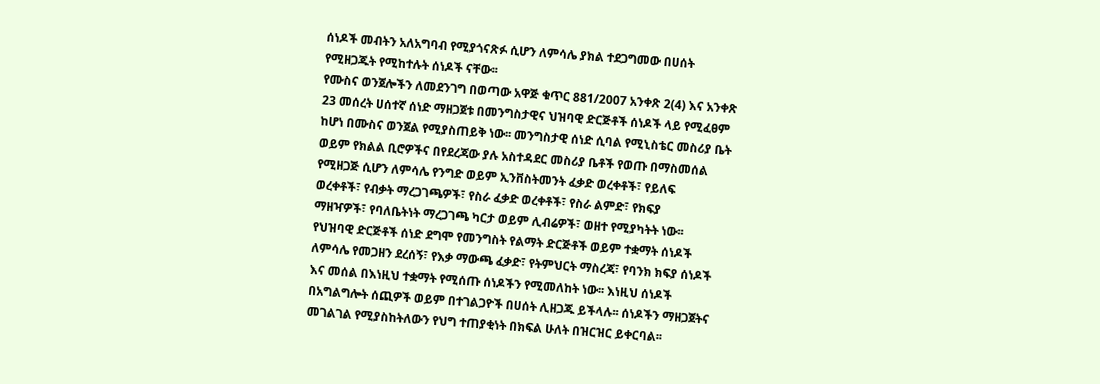ሰነዶች መብትን አለአግባብ የሚያጎናጽፉ ሲሆን ለምሳሌ ያክል ተደጋግመው በሀሰት
የሚዘጋጁት የሚከተሉት ሰነዶች ናቸው፡፡
የሙስና ወንጀሎችን ለመደንገግ በወጣው አዋጅ ቁጥር 881/2007 አንቀጽ 2(4) እና አንቀጽ
23 መሰረት ሀሰተኛ ሰነድ ማዘጋጀቱ በመንግስታዊና ህዝባዊ ድርጅቶች ሰነዶች ላይ የሚፈፀም
ከሆነ በሙስና ወንጀል የሚያስጠይቅ ነው፡፡ መንግስታዊ ሰነድ ሲባል የሚኒስቴር መስሪያ ቤት
ወይም የክልል ቢሮዎችና በየደረጃው ያሉ አስተዳደር መስሪያ ቤቶች የወጡ በማስመሰል
የሚዘጋጅ ሲሆን ለምሳሌ የንግድ ወይም ኢንቨስትመንት ፈቃድ ወረቀቶች፣ የይለፍ
ወረቀቶች፣ የብቃት ማረጋገጫዎች፣ የስራ ፈቃድ ወረቀቶች፣ የስራ ልምድ፣ የክፍያ
ማዘዣዎች፣ የባለቤትነት ማረጋገጫ ካርታ ወይም ሊብሬዎች፣ ወዘተ የሚያካትት ነው፡፡
የህዝባዊ ድርጅቶች ሰነድ ደግሞ የመንግስት የልማት ድርጅቶች ወይም ተቋማት ሰነዶች
ለምሳሌ የመጋዘን ደረሰኝ፣ የእቃ ማውጫ ፈቃድ፣ የትምህርት ማስረጃ፣ የባንክ ክፍያ ሰነዶች
እና መሰል በእነዚህ ተቋማት የሚሰጡ ሰነዶችን የሚመለከት ነው፡፡ እነዚህ ሰነዶች
በአግልግሎት ሰጪዎች ወይም በተገልጋዮች በሀሰት ሊዘጋጁ ይችላሉ፡፡ ሰነዶችን ማዘጋጀትና
መገልገል የሚያስከትለውን የህግ ተጠያቂነት በክፍል ሁለት በዝርዝር ይቀርባል፡፡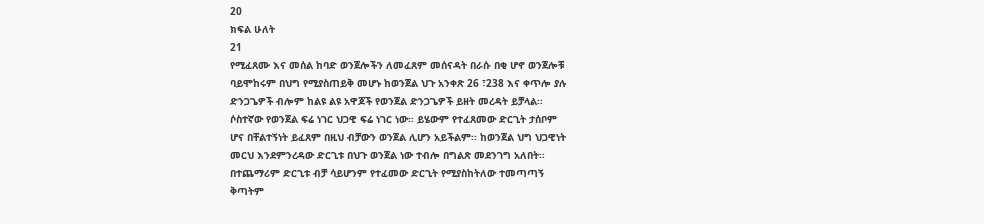20
ክፍል ሁለት
21
የሚፈጸሙ እና መሰል ከባድ ወንጀሎችን ለመፈጸም መሰናዳት በራሱ በቂ ሆኖ ወንጀሎቹ
ባይሞከሩም በህግ የሚያስጠይቅ መሆኑ ከወንጀል ህጉ አንቀጽ 26 ፣238 እና ቀጥሎ ያሉ
ድንጋጌዎች ብሎም ከልዩ ልዩ አዋጆች የወንጀል ድንጋጌዎች ይዘት መረዳት ይቻላል፡፡
ሶስተኛው የወንጀል ፍሬ ነገር ህጋዊ ፍሬ ነገር ነው፡፡ ይሄውም የተፈጸመው ድርጊት ታሰቦም
ሆና በቸልተኝነት ይፈጸም በዚህ ብቻውን ወንጀል ሊሆን አይችልም፡፡ ከወንጀል ህግ ህጋዊነት
መርህ እንደምንረዳው ድርጊቱ በህጉ ወንጀል ነው ተብሎ በግልጽ መደንገግ አለበት፡፡
በተጨማሪም ድርጊቱ ብቻ ሳይሆንም የተፈመው ድርጊት የሚያስከትለው ተመጣጣኝ
ቅጣትም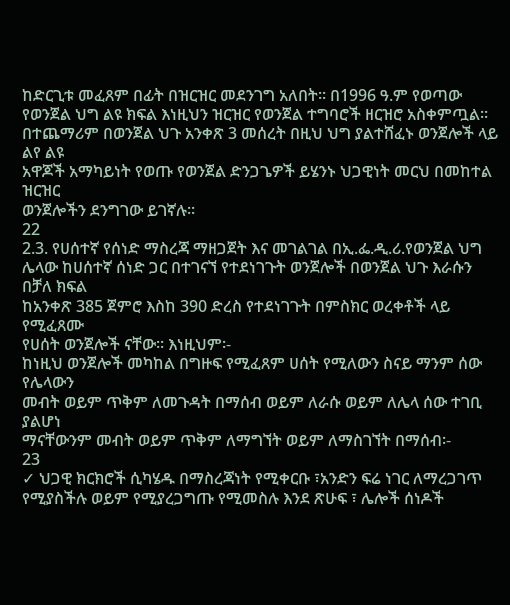ከድርጊቱ መፈጸም በፊት በዝርዝር መደንገግ አለበት፡፡ በ1996 ዓ.ም የወጣው
የወንጀል ህግ ልዩ ክፍል እነዚህን ዝርዝር የወንጀል ተግባሮች ዘርዝሮ አስቀምጧል፡፡
በተጨማሪም በወንጀል ህጉ አንቀጽ 3 መሰረት በዚህ ህግ ያልተሸፈኑ ወንጀሎች ላይ ልየ ልዩ
አዋጆች አማካይነት የወጡ የወንጀል ድንጋጌዎች ይሄንኑ ህጋዊነት መርህ በመከተል ዝርዝር
ወንጀሎችን ደንግገው ይገኛሉ፡፡
22
2.3. የሀሰተኛ የሰነድ ማስረጃ ማዘጋጀት እና መገልገል በኢ.ፌ.ዲ.ሪ.የወንጀል ህግ
ሌላው ከሀሰተኛ ሰነድ ጋር በተገናኘ የተደነገጉት ወንጀሎች በወንጀል ህጉ እራሱን በቻለ ክፍል
ከአንቀጽ 385 ጀምሮ እስከ 390 ድረስ የተደነገጉት በምስክር ወረቀቶች ላይ የሚፈጸሙ
የሀሰት ወንጀሎች ናቸው፡፡ እነዚህም፡-
ከነዚህ ወንጀሎች መካከል በግዙፍ የሚፈጸም ሀሰት የሚለውን ስናይ ማንም ሰው የሌላውን
መብት ወይም ጥቅም ለመጉዳት በማሰብ ወይም ለራሱ ወይም ለሌላ ሰው ተገቢ ያልሆነ
ማናቸውንም መብት ወይም ጥቅም ለማግኘት ወይም ለማስገኘት በማሰብ፡-
23
✓ ህጋዊ ክርክሮች ሲካሄዱ በማስረጃነት የሚቀርቡ ፣አንድን ፍሬ ነገር ለማረጋገጥ
የሚያስችሉ ወይም የሚያረጋግጡ የሚመስሉ እንደ ጽሁፍ ፣ ሌሎች ሰነዶች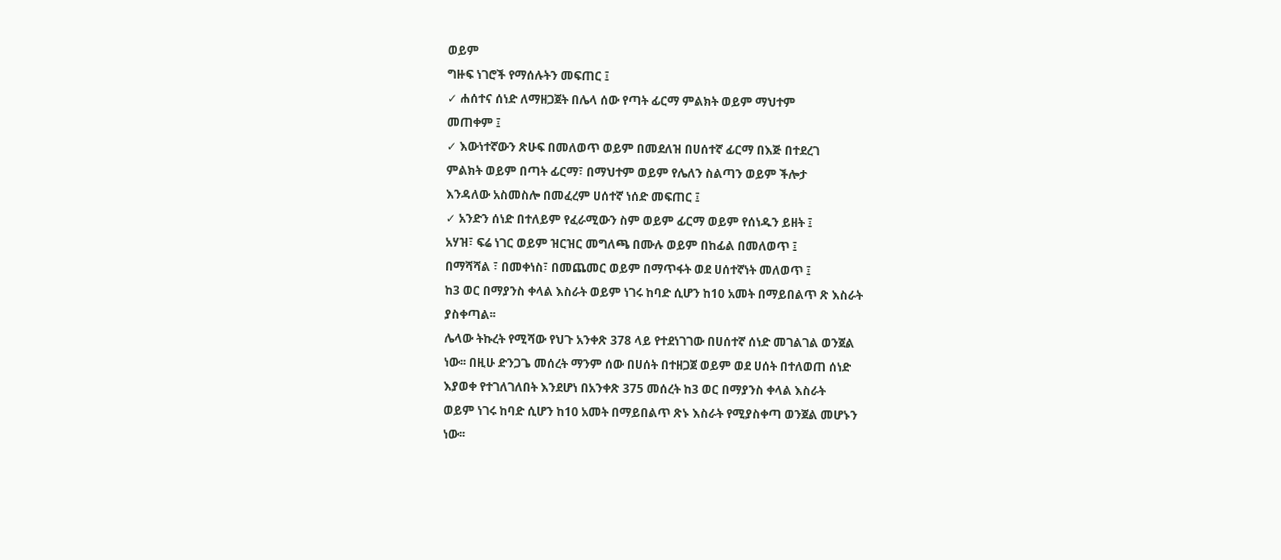ወይም
ግዙፍ ነገሮች የማሰሉትን መፍጠር ፤
✓ ሐሰተና ሰነድ ለማዘጋጀት በሌላ ሰው የጣት ፊርማ ምልክት ወይም ማህተም
መጠቀም ፤
✓ እውነተኛውን ጽሁፍ በመለወጥ ወይም በመደለዝ በሀሰተኛ ፊርማ በእጅ በተደረገ
ምልክት ወይም በጣት ፊርማ፣ በማህተም ወይም የሌለን ስልጣን ወይም ችሎታ
እንዳለው አስመስሎ በመፈረም ሀሰተኛ ነሰድ መፍጠር ፤
✓ አንድን ሰነድ በተለይም የፈራሚውን ስም ወይም ፊርማ ወይም የሰነዱን ይዘት ፤
አሃዝ፣ ፍሬ ነገር ወይም ዝርዝር መግለጫ በሙሉ ወይም በከፊል በመለወጥ ፤
በማሻሻል ፣ በመቀነስ፣ በመጨመር ወይም በማጥፋት ወደ ሀሰተኛነት መለወጥ ፤
ከ3 ወር በማያንስ ቀላል እስራት ወይም ነገሩ ከባድ ሲሆን ከ10 አመት በማይበልጥ ጽ እስራት
ያስቀጣል፡፡
ሌላው ትኩረት የሚሻው የህጉ አንቀጽ 378 ላይ የተደነገገው በሀሰተኛ ሰነድ መገልገል ወንጀል
ነው፡፡ በዚሁ ድንጋጌ መሰረት ማንም ሰው በሀሰት በተዘጋጀ ወይም ወደ ሀሰት በተለወጠ ሰነድ
እያወቀ የተገለገለበት እንደሆነ በአንቀጽ 375 መሰረት ከ3 ወር በማያንስ ቀላል እስራት
ወይም ነገሩ ከባድ ሲሆን ከ10 አመት በማይበልጥ ጽኑ እስራት የሚያስቀጣ ወንጀል መሆኑን
ነው፡፡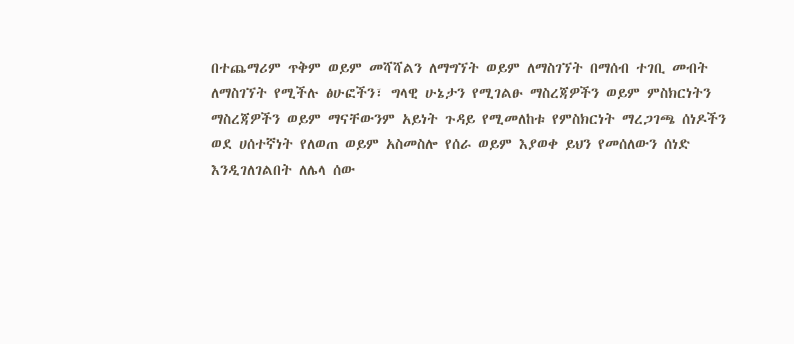በተጨማሪም ጥቅም ወይም መሻሻልን ለማግኘት ወይም ለማስገኘት በማሰብ ተገቢ መብት
ለማስገኘት የሚችሉ ፅሁፎችን፣ ግላዊ ሁኔታን የሚገልፁ ማስረጃዎችን ወይም ምስክርነትን
ማስረጃዎችን ወይም ማናቸውንም አይነት ጉዳይ የሚመለከቱ የምስክርነት ማረጋገጫ ሰነዶችን
ወደ ሀሰተኛነት የለወጠ ወይም አስመስሎ የሰራ ወይም እያወቀ ይህን የመሰለውን ሰነድ
እንዲገለገልበት ለሌላ ሰው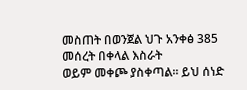መስጠት በወንጀል ህጉ አንቀፅ 385 መሰረት በቀላል እስራት
ወይም መቀጮ ያስቀጣል፡፡ ይህ ሰነድ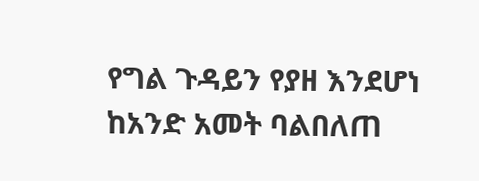የግል ጉዳይን የያዘ እንደሆነ ከአንድ አመት ባልበለጠ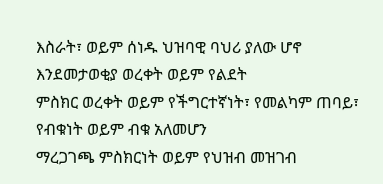እስራት፣ ወይም ሰነዱ ህዝባዊ ባህሪ ያለው ሆኖ እንደመታወቂያ ወረቀት ወይም የልደት
ምስክር ወረቀት ወይም የችግርተኛነት፣ የመልካም ጠባይ፣ የብቁነት ወይም ብቁ አለመሆን
ማረጋገጫ ምስክርነት ወይም የህዝብ መዝገብ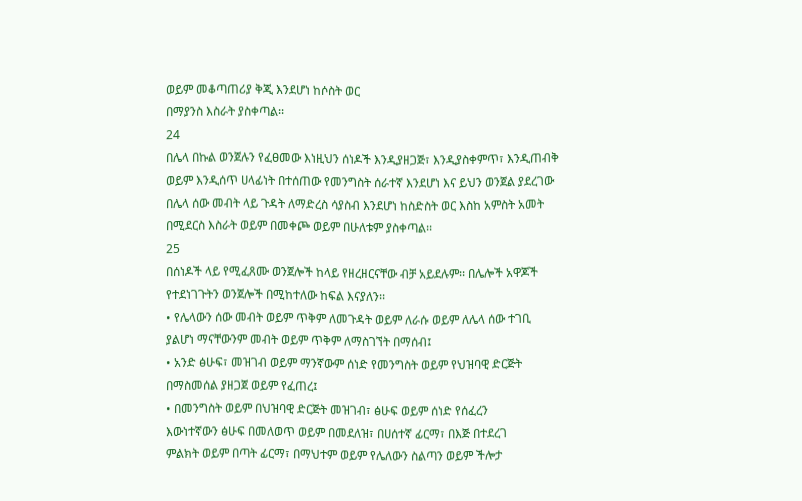ወይም መቆጣጠሪያ ቅጂ እንደሆነ ከሶስት ወር
በማያንስ እስራት ያስቀጣል፡፡
24
በሌላ በኩል ወንጀሉን የፈፀመው እነዚህን ሰነዶች እንዲያዘጋጅ፣ እንዲያስቀምጥ፣ እንዲጠብቅ
ወይም እንዲሰጥ ሀላፊነት በተሰጠው የመንግስት ሰራተኛ እንደሆነ እና ይህን ወንጀል ያደረገው
በሌላ ሰው መብት ላይ ጉዳት ለማድረስ ሳያስብ እንደሆነ ከስድስት ወር እስከ አምስት አመት
በሚደርስ እስራት ወይም በመቀጮ ወይም በሁለቱም ያስቀጣል፡፡
25
በሰነዶች ላይ የሚፈጸሙ ወንጀሎች ከላይ የዘረዘርናቸው ብቻ አይደሉም፡፡ በሌሎች አዋጆች
የተደነገጉትን ወንጀሎች በሚከተለው ከፍል እናያለን፡፡
• የሌላውን ሰው መብት ወይም ጥቅም ለመጉዳት ወይም ለራሱ ወይም ለሌላ ሰው ተገቢ
ያልሆነ ማናቸውንም መብት ወይም ጥቅም ለማስገኘት በማሰብ፤
• አንድ ፅሁፍ፣ መዝገብ ወይም ማንኛውም ሰነድ የመንግስት ወይም የህዝባዊ ድርጅት
በማስመሰል ያዘጋጀ ወይም የፈጠረ፤
• በመንግስት ወይም በህዝባዊ ድርጅት መዝገብ፣ ፅሁፍ ወይም ሰነድ የሰፈረን
እውነተኛውን ፅሁፍ በመለወጥ ወይም በመደለዝ፣ በሀሰተኛ ፊርማ፣ በእጅ በተደረገ
ምልክት ወይም በጣት ፊርማ፣ በማህተም ወይም የሌለውን ስልጣን ወይም ችሎታ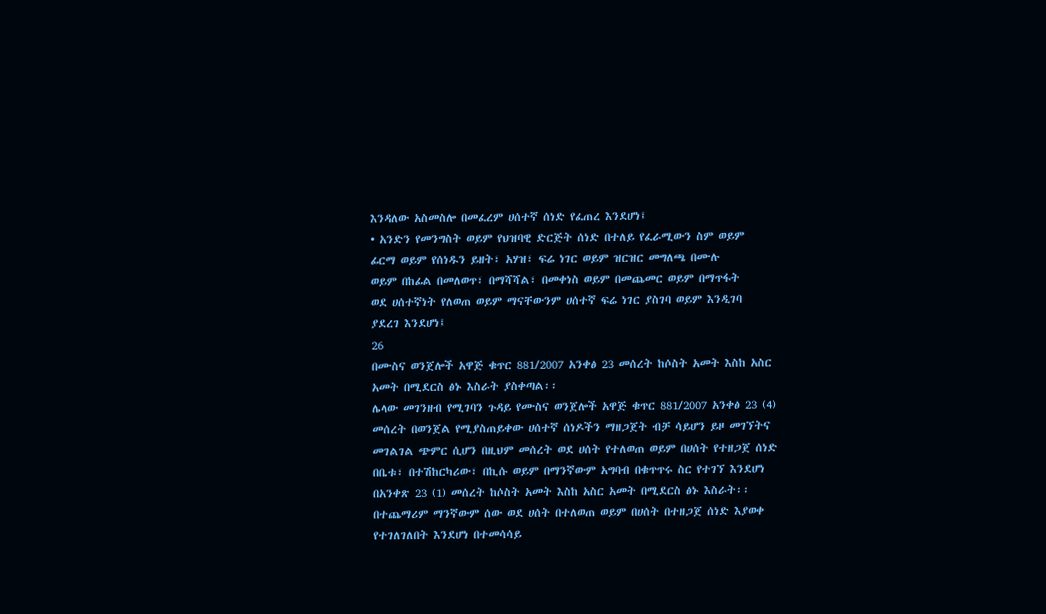እንዳለው አስመስሎ በመፈረም ሀሰተኛ ሰነድ የፈጠረ እንደሆነ፤
• አንድን የመንግስት ወይም የህዝባዊ ድርጅት ሰነድ በተለይ የፈራሚውን ስም ወይም
ፊርማ ወይም የሰነዱን ይዘት፣ አሃዝ፣ ፍሬ ነገር ወይም ዝርዝር መግለጫ በሙሉ
ወይም በከፊል በመለወጥ፣ በማሻሻል፣ በመቀነስ ወይም በመጨመር ወይም በማጥፋት
ወደ ሀሰተኛነት የለወጠ ወይም ማናቸውንም ሀሰተኛ ፍሬ ነገር ያስገባ ወይም እንዲገባ
ያደረገ እንደሆነ፤
26
በሙስና ወንጀሎች አዋጅ ቁጥር 881/2007 አንቀፅ 23 መሰረት ከሶስት አመት እስከ አስር
አመት በሚደርስ ፅኑ እስራት ያስቀጣል፡፡
ሌላው መገንዘብ የሚገባን ጉዳይ የሙስና ወንጀሎች አዋጅ ቁጥር 881/2007 አንቀፅ 23 (4)
መሰረት በወንጀል የሚያስጠይቀው ሀሰተኛ ሰነዶችን ማዘጋጀት ብቻ ሳይሆን ይዞ መገኘትና
መገልገል ጭምር ሲሆን በዚህም መሰረት ወደ ሀሰት የተለወጠ ወይም በሀሰት የተዘጋጀ ሰነድ
በቤቱ፣ በተሽከርካሪው፣ በኪሱ ወይም በማንኛውም አግባብ በቁጥጥሩ ስር የተገኘ እንደሆነ
በአንቀጽ 23 (1) መሰረት ከሶስት አመት እስከ አስር አመት በሚደርስ ፅኑ እስራት፡፡
በተጨማሪም ማንኛውም ሰው ወደ ሀሰት በተለወጠ ወይም በሀሰት በተዘጋጀ ሰነድ እያወቀ
የተገለገለበት እንደሆነ በተመሳሳይ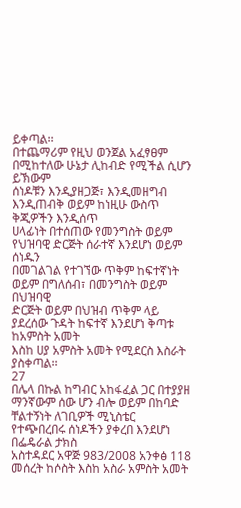ይቀጣል፡፡
በተጨማሪም የዚህ ወንጀል አፈፃፀም በሚከተለው ሁኔታ ሊከብድ የሚችል ሲሆን ይኽውም
ሰነዶቹን እንዲያዘጋጅ፣ እንዲመዘግብ እንዲጠብቅ ወይም ከነዚሁ ውስጥ ቅጂዎችን እንዲሰጥ
ሀላፊነት በተሰጠው የመንግስት ወይም የህዝባዊ ድርጅት ሰራተኛ እንደሆነ ወይም ሰነዱን
በመገልገል የተገኘው ጥቅም ከፍተኛነት ወይም በግለሰብ፣ በመንግስት ወይም በህዝባዊ
ድርጅት ወይም በህዝብ ጥቅም ላይ ያደረሰው ጉዳት ከፍተኛ እንደሆነ ቅጣቱ ከአምስት አመት
እስከ ሀያ አምስት አመት የሚደርስ እስራት ያስቀጣል፡፡
27
በሌላ በኩል ከግብር አከፋፈል ጋር በተያያዘ ማንኛውም ሰው ሆን ብሎ ወይም በከባድ
ቸልተኝነት ለገቢዎች ሚኒስቴር የተጭበረበሩ ሰነዶችን ያቀረበ እንደሆነ በፌዴራል ታክስ
አስተዳደር አዋጅ 983/2008 አንቀፅ 118 መሰረት ከሶስት እስከ አስራ አምስት አመት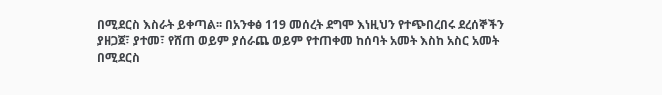በሚደርስ እስራት ይቀጣል፡፡ በአንቀፅ 119 መሰረት ደግሞ እነዚህን የተጭበረበሩ ደረሰኞችን
ያዘጋጀ፣ ያተመ፣ የሸጠ ወይም ያሰራጨ ወይም የተጠቀመ ከሰባት አመት እስከ አስር አመት
በሚደርስ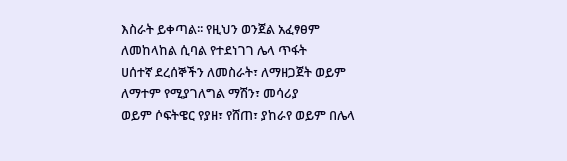እስራት ይቀጣል፡፡ የዚህን ወንጀል አፈፃፀም ለመከላከል ሲባል የተደነገገ ሌላ ጥፋት
ሀሰተኛ ደረሰኞችን ለመስራት፣ ለማዘጋጀት ወይም ለማተም የሚያገለግል ማሽን፣ መሳሪያ
ወይም ሶፍትዌር የያዘ፣ የሸጠ፣ ያከራየ ወይም በሌላ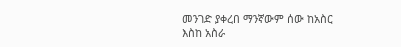መንገድ ያቀረበ ማንኛውም ሰው ከአስር
እስከ አስራ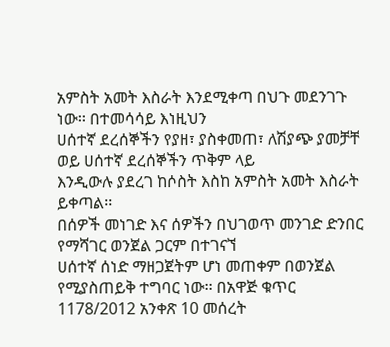አምስት አመት እስራት እንደሚቀጣ በህጉ መደንገጉ ነው፡፡ በተመሳሳይ እነዚህን
ሀሰተኛ ደረሰኞችን የያዘ፣ ያስቀመጠ፣ ለሽያጭ ያመቻቸ ወይ ሀሰተኛ ደረሰኞችን ጥቅም ላይ
እንዲውሉ ያደረገ ከሶስት እስከ አምስት አመት እስራት ይቀጣል፡፡
በሰዎች መነገድ እና ሰዎችን በህገወጥ መንገድ ድንበር የማሻገር ወንጀል ጋርም በተገናኘ
ሀሰተኛ ሰነድ ማዘጋጀትም ሆነ መጠቀም በወንጀል የሚያስጠይቅ ተግባር ነው፡፡ በአዋጅ ቁጥር
1178/2012 አንቀጽ 10 መሰረት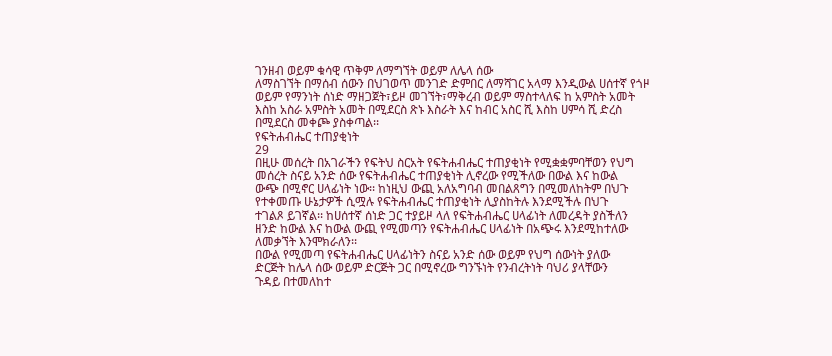ገንዘብ ወይም ቁሳዊ ጥቅም ለማግኘት ወይም ለሌላ ሰው
ለማስገኘት በማሰብ ሰውን በህገወጥ መንገድ ድምበር ለማሻገር አላማ እንዲውል ሀሰተኛ የጎዞ
ወይም የማንነት ሰነድ ማዘጋጀት፣ይዞ መገኘት፣ማቅረብ ወይም ማስተላለፍ ከ አምስት አመት
እስከ አስራ አምስት አመት በሚደርስ ጽኑ እስራት እና ከብር አስር ሺ እስከ ሀምሳ ሺ ድረስ
በሚደርስ መቀጮ ያስቀጣል፡፡
የፍትሐብሔር ተጠያቂነት
29
በዚሁ መሰረት በአገራችን የፍትህ ስርአት የፍትሐብሔር ተጠያቂነት የሚቋቋምባቸወን የህግ
መሰረት ስናይ አንድ ሰው የፍትሐብሔር ተጠያቂነት ሊኖረው የሚችለው በውል እና ከውል
ውጭ በሚኖር ሀላፊነት ነው፡፡ ከነዚህ ውጪ አለአግባብ መበልጸግን በሚመለከትም በህጉ
የተቀመጡ ሁኔታዎች ሲሟሉ የፍትሐብሔር ተጠያቂነት ሊያስከትሉ እንደሚችሉ በህጉ
ተገልጾ ይገኛል፡፡ ከሀሰተኛ ሰነድ ጋር ተያይዞ ላለ የፍትሐብሔር ሀላፊነት ለመረዳት ያስችለን
ዘንድ ከውል እና ከውል ውጪ የሚመጣን የፍትሐብሔር ሀላፊነት በአጭሩ እንደሚከተለው
ለመቃኘት እንሞክራለን፡፡
በውል የሚመጣ የፍትሐብሔር ሀላፊነትን ስናይ አንድ ሰው ወይም የህግ ሰውነት ያለው
ድርጅት ከሌላ ሰው ወይም ድርጅት ጋር በሚኖረው ግንኙነት የንብረትነት ባህሪ ያላቸውን
ጉዳይ በተመለከተ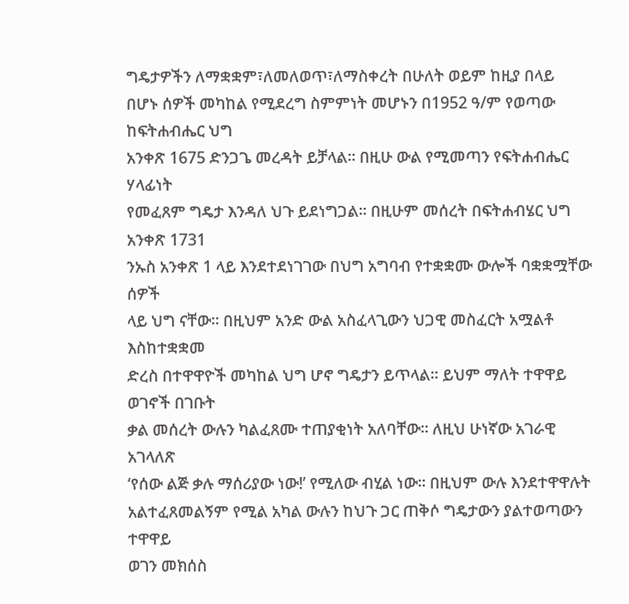ግዴታዎችን ለማቋቋም፣ለመለወጥ፣ለማስቀረት በሁለት ወይም ከዚያ በላይ
በሆኑ ሰዎች መካከል የሚደረግ ስምምነት መሆኑን በ1952 ዓ/ም የወጣው ከፍትሐብሔር ህግ
አንቀጽ 1675 ድንጋጌ መረዳት ይቻላል፡፡ በዚሁ ውል የሚመጣን የፍትሐብሔር ሃላፊነት
የመፈጸም ግዴታ እንዳለ ህጉ ይደነግጋል፡፡ በዚሁም መሰረት በፍትሐብሄር ህግ አንቀጽ 1731
ንኡስ አንቀጽ 1 ላይ እንደተደነገገው በህግ አግባብ የተቋቋሙ ውሎች ባቋቋሟቸው ሰዎች
ላይ ህግ ናቸው፡፡ በዚህም አንድ ውል አስፈላጊውን ህጋዊ መስፈርት አሟልቶ እስከተቋቋመ
ድረስ በተዋዋዮች መካከል ህግ ሆኖ ግዴታን ይጥላል፡፡ ይህም ማለት ተዋዋይ ወገኖች በገቡት
ቃል መሰረት ውሉን ካልፈጸሙ ተጠያቂነት አለባቸው፡፡ ለዚህ ሁነኛው አገራዊ አገላለጽ
‘የሰው ልጅ ቃሉ ማሰሪያው ነው!’ የሚለው ብሂል ነው፡፡ በዚህም ውሉ እንደተዋዋሉት
አልተፈጸመልኝም የሚል አካል ውሉን ከህጉ ጋር ጠቅሶ ግዴታውን ያልተወጣውን ተዋዋይ
ወገን መክሰስ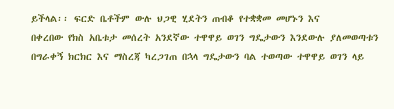ይችላል፡፡ ፍርድ ቤቶችም ውሉ ህጋዊ ሂደትን ጠብቆ የተቋቋመ መሆኑን እና
በቀረበው የክስ አቤቱታ መሰረት አንደኛው ተዋዋይ ወገን ግዴታውን እንደውሉ ያለመወጣቱን
በግራቀኝ ክርክር እና ማስረጃ ካረጋገጠ በኋላ ግዴታውን ባል ተወጣው ተዋዋይ ወገን ላይ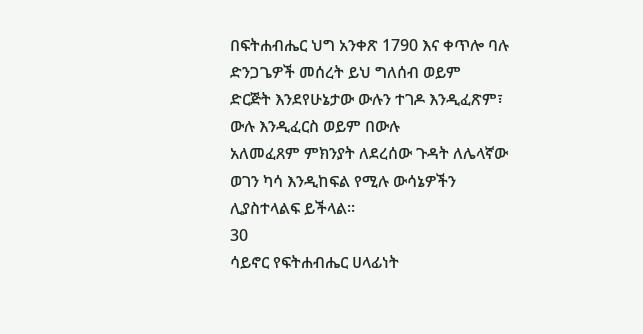በፍትሐብሔር ህግ አንቀጽ 1790 እና ቀጥሎ ባሉ ድንጋጌዎች መሰረት ይህ ግለሰብ ወይም
ድርጅት እንደየሁኔታው ውሉን ተገዶ እንዲፈጽም፣ ውሉ እንዲፈርስ ወይም በውሉ
አለመፈጸም ምክንያት ለደረሰው ጉዳት ለሌላኛው ወገን ካሳ እንዲከፍል የሚሉ ውሳኔዎችን
ሊያስተላልፍ ይችላል፡፡
30
ሳይኖር የፍትሐብሔር ሀላፊነት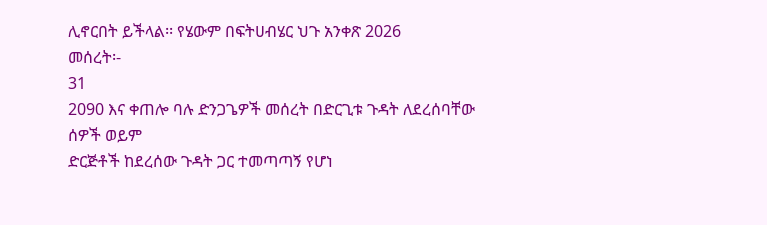ሊኖርበት ይችላል፡፡ የሄውም በፍትሀብሄር ህጉ አንቀጽ 2026
መሰረት፡-
31
2090 እና ቀጠሎ ባሉ ድንጋጌዎች መሰረት በድርጊቱ ጉዳት ለደረሰባቸው ሰዎች ወይም
ድርጅቶች ከደረሰው ጉዳት ጋር ተመጣጣኝ የሆነ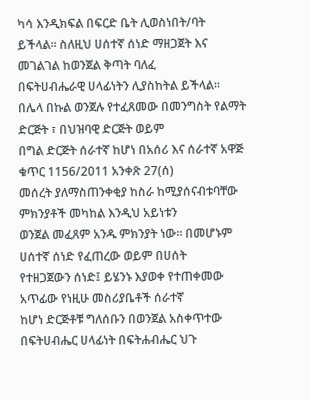ካሳ እንዲክፍል በፍርድ ቤት ሊወስነበት/ባት
ይችላል፡፡ ስለዚህ ሀሰተኛ ሰነድ ማዘጋጀት እና መገልገል ከወንጀል ቅጣት ባለፈ
በፍትሀብሔራዊ ሀላፊነትን ሊያስከትል ይችላል፡፡
በሌላ በኩል ወንጀሉ የተፈጸመው በመንግስት የልማት ድርጅት ፣ በህዝባዊ ድርጅት ወይም
በግል ድርጅት ሰራተኛ ከሆነ በአሰሪ እና ሰራተኛ አዋጅ ቁጥር 1156/2011 አንቀጽ 27(ሰ)
መሰረት ያለማስጠንቀቂያ ከስራ ከሚያሰናብቱባቸው ምክንያቶች መካከል እንዲህ አይነቱን
ወንጀል መፈጸም አንዱ ምክንያት ነው፡፡ በመሆኑም ሀሰተኛ ሰነድ የፈጠረው ወይም በሀሰት
የተዘጋጀውን ሰነድ፤ ይሄንኑ እያወቀ የተጠቀመው አጥፊው የነዚሁ መስሪያቤቶች ሰራተኛ
ከሆነ ድርጅቶቹ ግለሰቡን በወንጀል አስቀጥተው በፍትሀብሔር ሀላፊነት በፍትሐብሔር ህጉ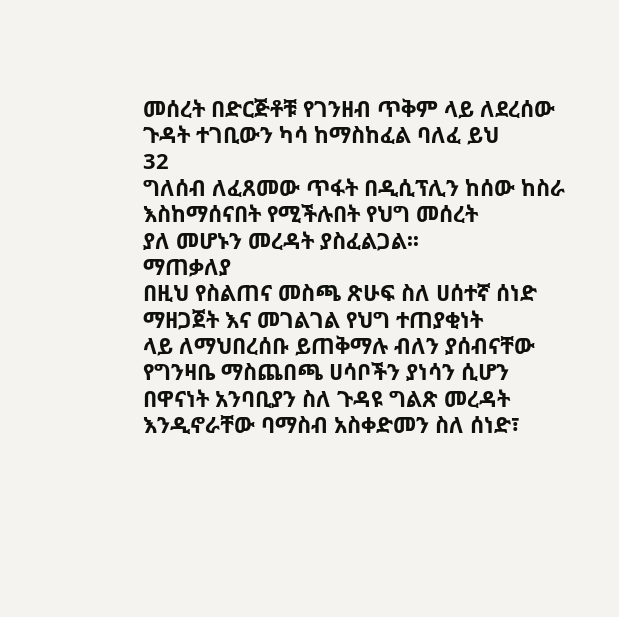መሰረት በድርጅቶቹ የገንዘብ ጥቅም ላይ ለደረሰው ጉዳት ተገቢውን ካሳ ከማስከፈል ባለፈ ይህ
32
ግለሰብ ለፈጸመው ጥፋት በዲሲፕሊን ከሰው ከስራ እስከማሰናበት የሚችሉበት የህግ መሰረት
ያለ መሆኑን መረዳት ያስፈልጋል፡፡
ማጠቃለያ
በዚህ የስልጠና መስጫ ጽሁፍ ስለ ሀሰተኛ ሰነድ ማዘጋጀት እና መገልገል የህግ ተጠያቂነት
ላይ ለማህበረሰቡ ይጠቅማሉ ብለን ያሰብናቸው የግንዛቤ ማስጨበጫ ሀሳቦችን ያነሳን ሲሆን
በዋናነት አንባቢያን ስለ ጉዳዩ ግልጽ መረዳት እንዲኖራቸው ባማስብ አስቀድመን ስለ ሰነድ፣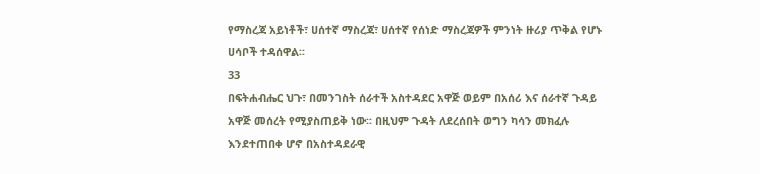የማስረጃ አይነቶች፣ ሀሰተኛ ማስረጃ፣ ሀሰተኛ የሰነድ ማስረጃዎች ምንነት ዙሪያ ጥቅል የሆኑ
ሀሳቦች ተዳሰዋል፡፡
33
በፍትሐብሔር ህጉ፣ በመንገስት ሰራተች አስተዳደር አዋጅ ወይም በአሰሪ እና ሰራተኛ ጉዳይ
አዋጅ መሰረት የሚያስጠይቅ ነው፡፡ በዚህም ጉዳት ለደረሰበት ወግን ካሳን መክፈሉ
እንደተጠበቀ ሆኖ በአስተዳደራዊ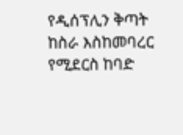የዲሰፕሊን ቅጣት ከስራ እስከመባረር የሚደርስ ከባድ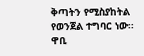ቅጣትን የሚስያከትል የወንጀል ተግባር ነው፡፡
ዋቢ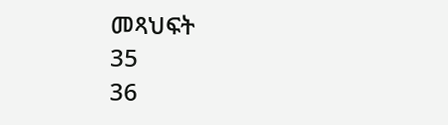መጻህፍት
35
36